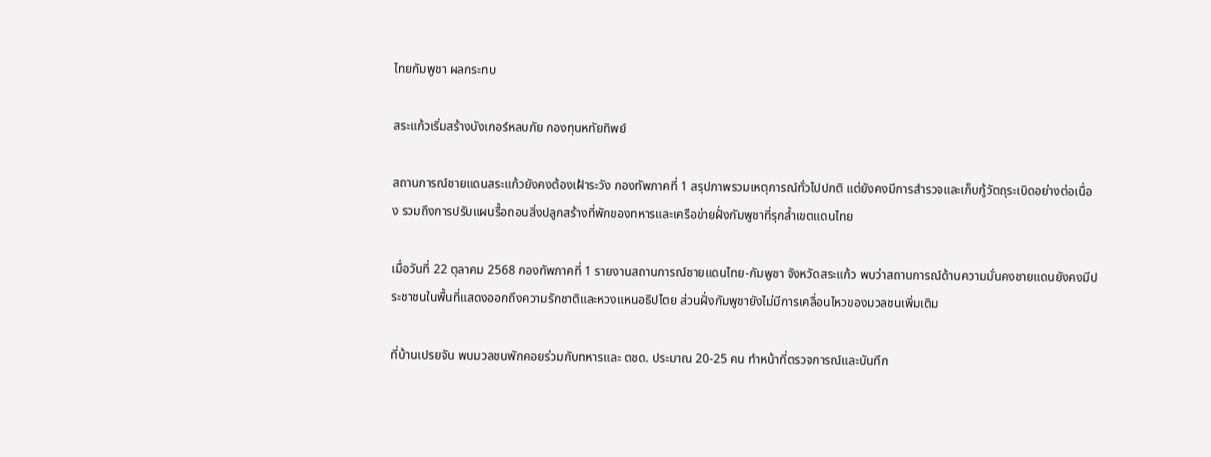ไทยกัมพูชา ผลกระทบ

สระแก้วเริ่มสร้างบังเกอร์หลบภัย กองทุนหทัยทิพย์

สถานการณ์ชายแดนสระแก้วยังคงต้องเฝ้าระวัง กองทัพภาคที่ 1 สรุปภาพรวมเหตุการณ์ทั่วไปปกติ แต่ยังคงมีการสำรวจและเก็บกู้วัตถุระเบิดอย่างต่อเนื่อง รวมถึงการปรับแผนรื้อถอนสิ่งปลูกสร้างที่พักของทหารและเครือข่ายฝั่งกัมพูชาที่รุกล้ำเขตแดนไทย

เมื่อวันที่ 22 ตุลาคม 2568 กองทัพภาคที่ 1 รายงานสถานการณ์ชายแดนไทย-กัมพูชา จังหวัดสระแก้ว พบว่าสถานการณ์ด้านความมั่นคงชายแดนยังคงมีประชาชนในพื้นที่แสดงออกถึงความรักชาติและหวงแหนอธิปไตย ส่วนฝั่งกัมพูชายังไม่มีการเคลื่อนไหวของมวลชนเพิ่มเติม

ที่บ้านเปรยจัน พบมวลชนพักคอยร่วมกับทหารและ ตชด. ประมาณ 20-25 คน ทำหน้าที่ตรวจการณ์และบันทึก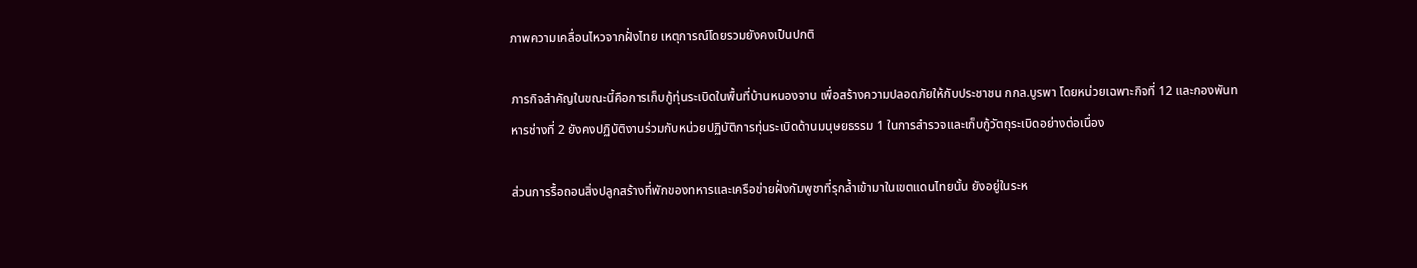ภาพความเคลื่อนไหวจากฝั่งไทย เหตุการณ์โดยรวมยังคงเป็นปกติ

ภารกิจสำคัญในขณะนี้คือการเก็บกู้ทุ่นระเบิดในพื้นที่บ้านหนองจาน เพื่อสร้างความปลอดภัยให้กับประชาชน กกล.บูรพา โดยหน่วยเฉพาะกิจที่ 12 และกองพันทหารช่างที่ 2 ยังคงปฏิบัติงานร่วมกับหน่วยปฏิบัติการทุ่นระเบิดด้านมนุษยธรรม 1 ในการสำรวจและเก็บกู้วัตถุระเบิดอย่างต่อเนื่อง

ส่วนการรื้อถอนสิ่งปลูกสร้างที่พักของทหารและเครือข่ายฝั่งกัมพูชาที่รุกล้ำเข้ามาในเขตแดนไทยนั้น ยังอยู่ในระห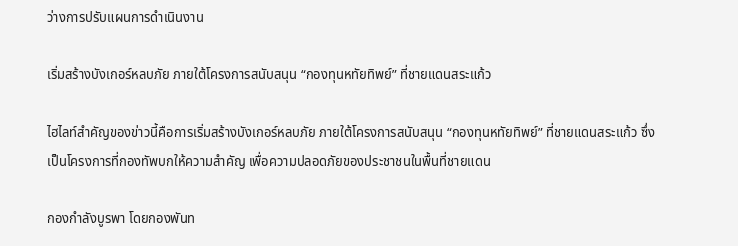ว่างการปรับแผนการดำเนินงาน

เริ่มสร้างบังเกอร์หลบภัย ภายใต้โครงการสนับสนุน “กองทุนหทัยทิพย์” ที่ชายแดนสระแก้ว

ไฮไลท์สำคัญของข่าวนี้คือการเริ่มสร้างบังเกอร์หลบภัย ภายใต้โครงการสนับสนุน “กองทุนหทัยทิพย์” ที่ชายแดนสระแก้ว ซึ่งเป็นโครงการที่กองทัพบกให้ความสำคัญ เพื่อความปลอดภัยของประชาชนในพื้นที่ชายแดน

กองกำลังบูรพา โดยกองพันท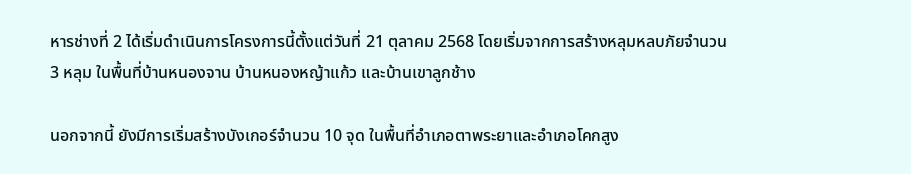หารช่างที่ 2 ได้เริ่มดำเนินการโครงการนี้ตั้งแต่วันที่ 21 ตุลาคม 2568 โดยเริ่มจากการสร้างหลุมหลบภัยจำนวน 3 หลุม ในพื้นที่บ้านหนองจาน บ้านหนองหญ้าแก้ว และบ้านเขาลูกช้าง

นอกจากนี้ ยังมีการเริ่มสร้างบังเกอร์จำนวน 10 จุด ในพื้นที่อำเภอตาพระยาและอำเภอโคกสูง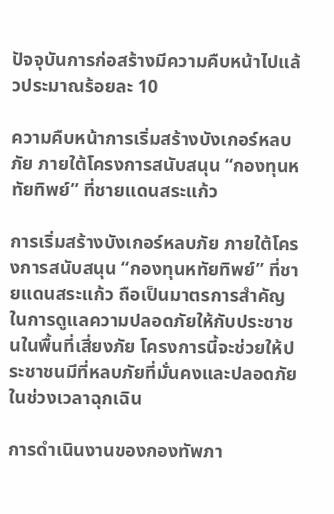ปัจจุบันการก่อสร้างมีความคืบหน้าไปแล้วประมาณร้อยละ 10

ความคืบหน้าการเริ่มสร้างบังเกอร์หลบภัย ภายใต้โครงการสนับสนุน “กองทุนหทัยทิพย์” ที่ชายแดนสระแก้ว

การเริ่มสร้างบังเกอร์หลบภัย ภายใต้โครงการสนับสนุน “กองทุนหทัยทิพย์” ที่ชายแดนสระแก้ว ถือเป็นมาตรการสำคัญในการดูแลความปลอดภัยให้กับประชาชนในพื้นที่เสี่ยงภัย โครงการนี้จะช่วยให้ประชาชนมีที่หลบภัยที่มั่นคงและปลอดภัยในช่วงเวลาฉุกเฉิน

การดำเนินงานของกองทัพภา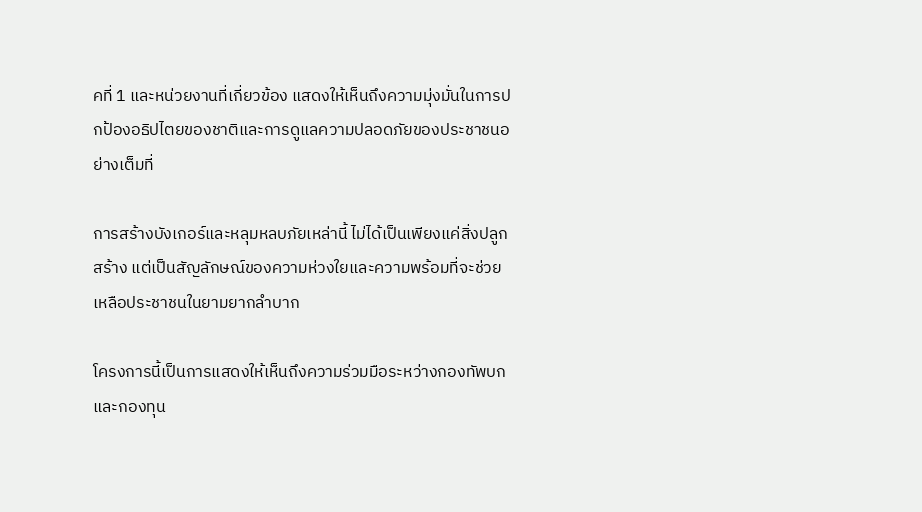คที่ 1 และหน่วยงานที่เกี่ยวข้อง แสดงให้เห็นถึงความมุ่งมั่นในการปกป้องอธิปไตยของชาติและการดูแลความปลอดภัยของประชาชนอย่างเต็มที่

การสร้างบังเกอร์และหลุมหลบภัยเหล่านี้ ไม่ได้เป็นเพียงแค่สิ่งปลูกสร้าง แต่เป็นสัญลักษณ์ของความห่วงใยและความพร้อมที่จะช่วยเหลือประชาชนในยามยากลำบาก

โครงการนี้เป็นการแสดงให้เห็นถึงความร่วมมือระหว่างกองทัพบกและกองทุน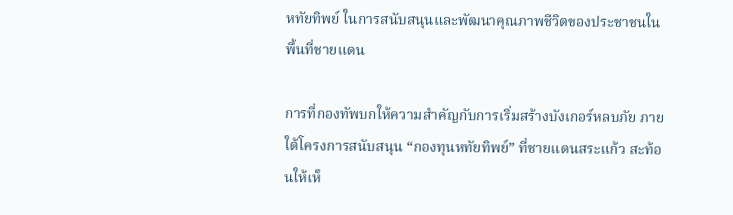หทัยทิพย์ ในการสนับสนุนและพัฒนาคุณภาพชีวิตของประชาชนในพื้นที่ชายแดน

การที่กองทัพบกให้ความสำคัญกับการเริ่มสร้างบังเกอร์หลบภัย ภายใต้โครงการสนับสนุน “กองทุนหทัยทิพย์” ที่ชายแดนสระแก้ว สะท้อนให้เห็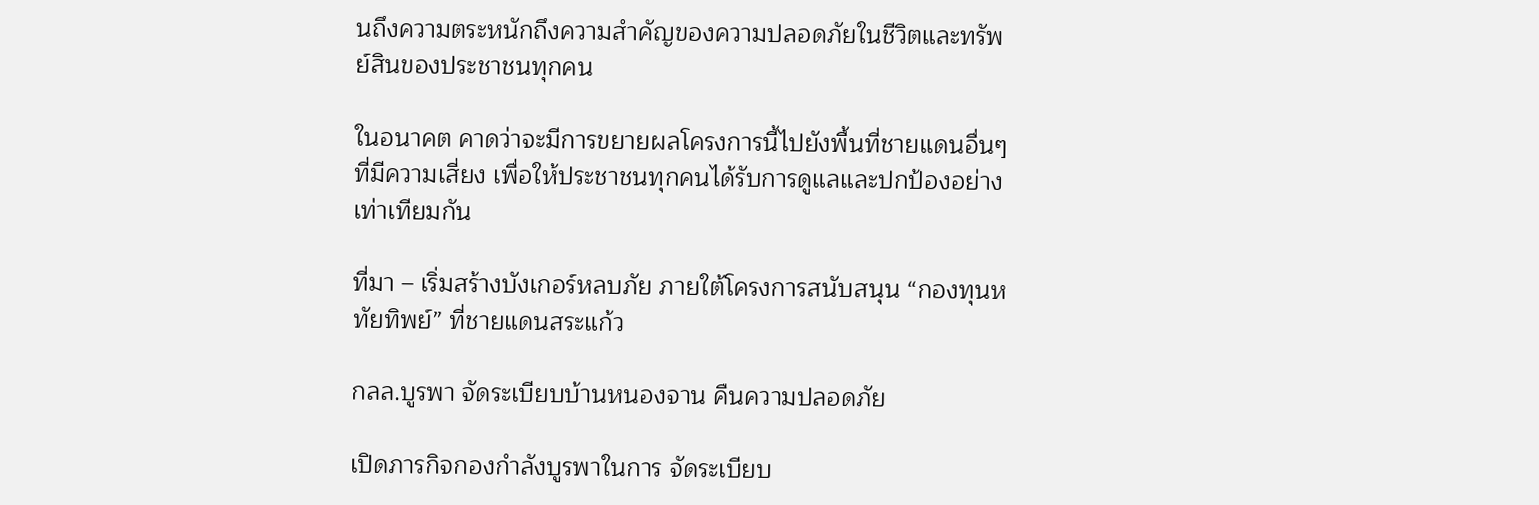นถึงความตระหนักถึงความสำคัญของความปลอดภัยในชีวิตและทรัพย์สินของประชาชนทุกคน

ในอนาคต คาดว่าจะมีการขยายผลโครงการนี้ไปยังพื้นที่ชายแดนอื่นๆ ที่มีความเสี่ยง เพื่อให้ประชาชนทุกคนได้รับการดูแลและปกป้องอย่างเท่าเทียมกัน

ที่มา – เริ่มสร้างบังเกอร์หลบภัย ภายใต้โครงการสนับสนุน “กองทุนหทัยทิพย์” ที่ชายแดนสระแก้ว

กลล.บูรพา จัดระเบียบบ้านหนองจาน คืนความปลอดภัย

เปิดภารกิจกองกำลังบูรพาในการ จัดระเบียบ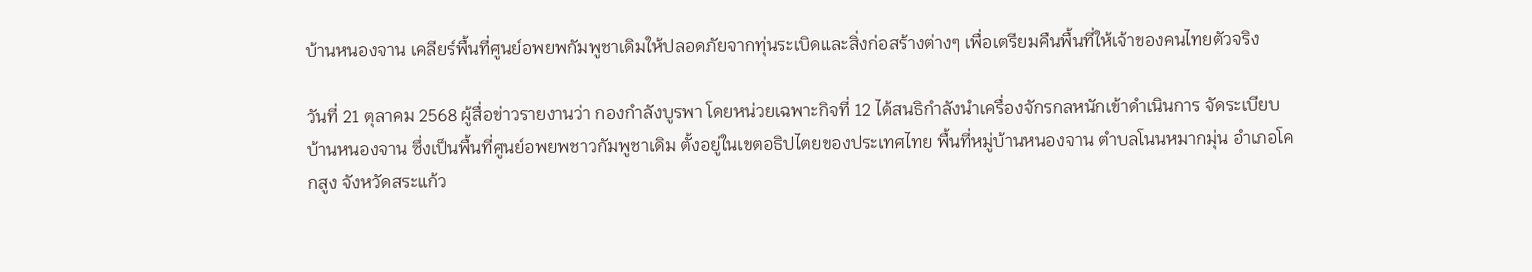บ้านหนองจาน เคลียร์พื้นที่ศูนย์อพยพกัมพูชาเดิมให้ปลอดภัยจากทุ่นระเบิดและสิ่งก่อสร้างต่างๆ เพื่อเตรียมคืนพื้นที่ให้เจ้าของคนไทยตัวจริง

วันที่ 21 ตุลาคม 2568 ผู้สื่อข่าวรายงานว่า กองกำลังบูรพา โดยหน่วยเฉพาะกิจที่ 12 ได้สนธิกำลังนำเครื่องจักรกลหนักเข้าดำเนินการ จัดระเบียบบ้านหนองจาน ซึ่งเป็นพื้นที่ศูนย์อพยพชาวกัมพูชาเดิม ตั้งอยู่ในเขตอธิปไตยของประเทศไทย พื้นที่หมู่บ้านหนองจาน ตำบลโนนหมากมุ่น อำเภอโคกสูง จังหวัดสระแก้ว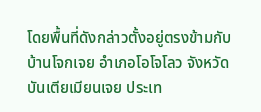โดยพื้นที่ดังกล่าวตั้งอยู่ตรงข้ามกับบ้านโจกเจย อำเภอโอโจโลว จังหวัดบันเตียเมียนเจย ประเท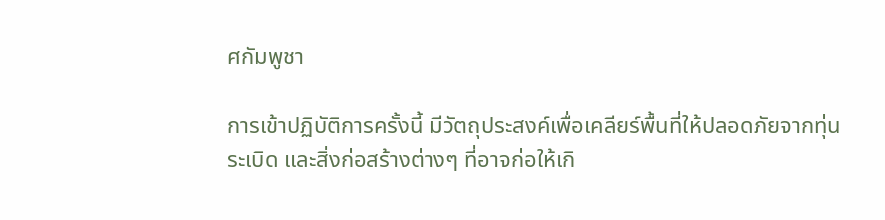ศกัมพูชา

การเข้าปฏิบัติการครั้งนี้ มีวัตถุประสงค์เพื่อเคลียร์พื้นที่ให้ปลอดภัยจากทุ่นระเบิด และสิ่งก่อสร้างต่างๆ ที่อาจก่อให้เกิ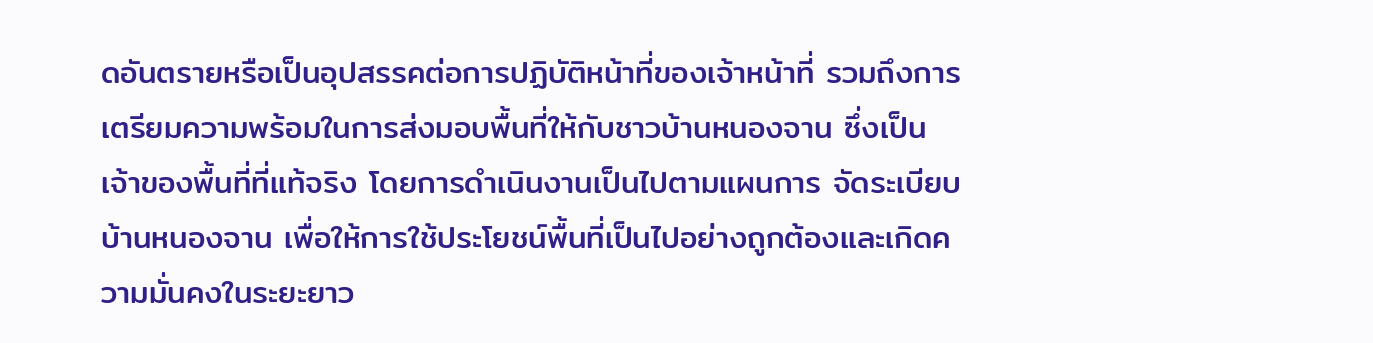ดอันตรายหรือเป็นอุปสรรคต่อการปฏิบัติหน้าที่ของเจ้าหน้าที่ รวมถึงการเตรียมความพร้อมในการส่งมอบพื้นที่ให้กับชาวบ้านหนองจาน ซึ่งเป็นเจ้าของพื้นที่ที่แท้จริง โดยการดำเนินงานเป็นไปตามแผนการ จัดระเบียบบ้านหนองจาน เพื่อให้การใช้ประโยชน์พื้นที่เป็นไปอย่างถูกต้องและเกิดความมั่นคงในระยะยาว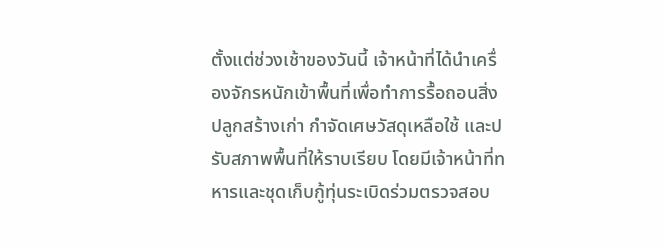ตั้งแต่ช่วงเช้าของวันนี้ เจ้าหน้าที่ได้นำเครื่องจักรหนักเข้าพื้นที่เพื่อทำการรื้อถอนสิ่งปลูกสร้างเก่า กำจัดเศษวัสดุเหลือใช้ และปรับสภาพพื้นที่ให้ราบเรียบ โดยมีเจ้าหน้าที่ทหารและชุดเก็บกู้ทุ่นระเบิดร่วมตรวจสอบ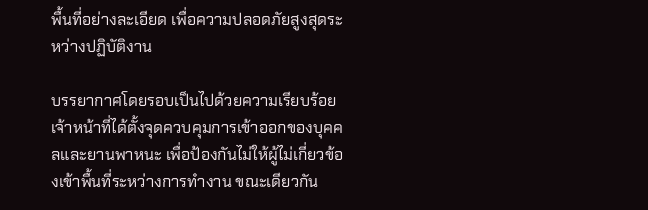พื้นที่อย่างละเอียด เพื่อความปลอดภัยสูงสุดระหว่างปฏิบัติงาน

บรรยากาศโดยรอบเป็นไปด้วยความเรียบร้อย เจ้าหน้าที่ได้ตั้งจุดควบคุมการเข้าออกของบุคคลและยานพาหนะ เพื่อป้องกันไม่ให้ผู้ไม่เกี่ยวข้องเข้าพื้นที่ระหว่างการทำงาน ขณะเดียวกัน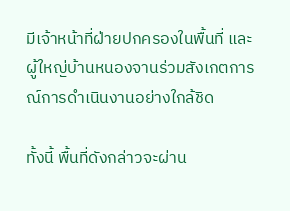มีเจ้าหน้าที่ฝ่ายปกครองในพื้นที่ และผู้ใหญ่บ้านหนองจานร่วมสังเกตการณ์การดำเนินงานอย่างใกล้ชิด

ทั้งนี้ พื้นที่ดังกล่าวจะผ่าน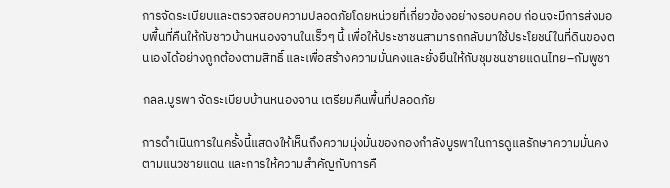การจัดระเบียบและตรวจสอบความปลอดภัยโดยหน่วยที่เกี่ยวข้องอย่างรอบคอบ ก่อนจะมีการส่งมอบพื้นที่คืนให้กับชาวบ้านหนองจานในเร็วๆ นี้ เพื่อให้ประชาชนสามารถกลับมาใช้ประโยชน์ในที่ดินของตนเองได้อย่างถูกต้องตามสิทธิ์ และเพื่อสร้างความมั่นคงและยั่งยืนให้กับชุมชนชายแดนไทย–กัมพูชา

กลล.บูรพา จัดระเบียบบ้านหนองจาน เตรียมคืนพื้นที่ปลอดภัย

การดำเนินการในครั้งนี้แสดงให้เห็นถึงความมุ่งมั่นของกองกำลังบูรพาในการดูแลรักษาความมั่นคงตามแนวชายแดน และการให้ความสำคัญกับการคื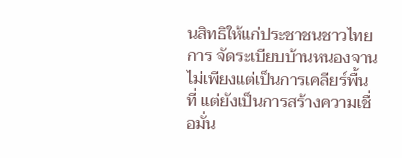นสิทธิให้แก่ประชาชนชาวไทย การ จัดระเบียบบ้านหนองจาน ไม่เพียงแต่เป็นการเคลียร์พื้นที่ แต่ยังเป็นการสร้างความเชื่อมั่น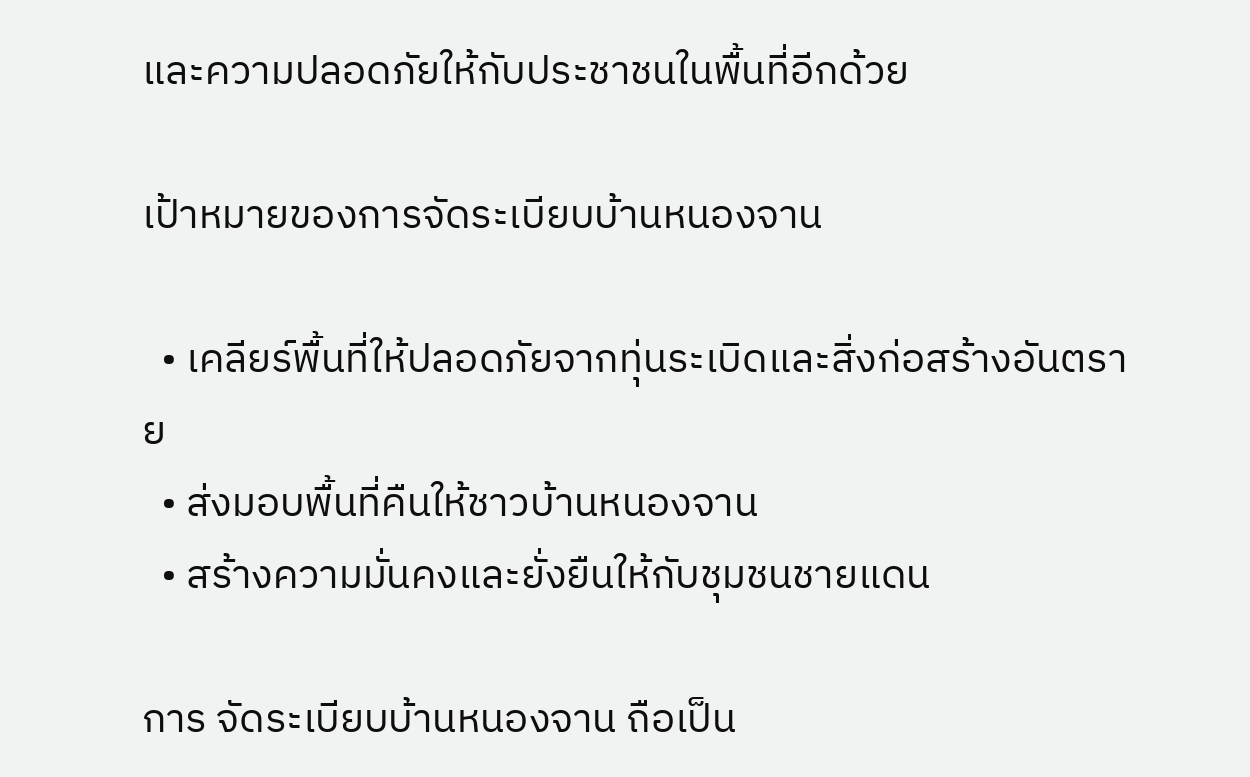และความปลอดภัยให้กับประชาชนในพื้นที่อีกด้วย

เป้าหมายของการจัดระเบียบบ้านหนองจาน

  • เคลียร์พื้นที่ให้ปลอดภัยจากทุ่นระเบิดและสิ่งก่อสร้างอันตราย
  • ส่งมอบพื้นที่คืนให้ชาวบ้านหนองจาน
  • สร้างความมั่นคงและยั่งยืนให้กับชุมชนชายแดน

การ จัดระเบียบบ้านหนองจาน ถือเป็น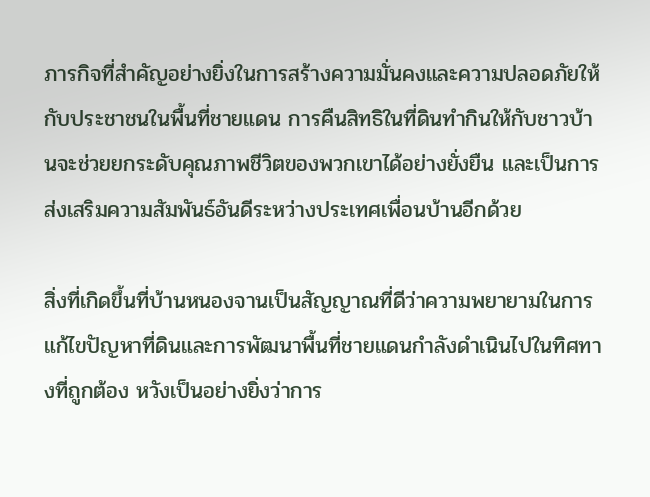ภารกิจที่สำคัญอย่างยิ่งในการสร้างความมั่นคงและความปลอดภัยให้กับประชาชนในพื้นที่ชายแดน การคืนสิทธิในที่ดินทำกินให้กับชาวบ้านจะช่วยยกระดับคุณภาพชีวิตของพวกเขาได้อย่างยั่งยืน และเป็นการส่งเสริมความสัมพันธ์อันดีระหว่างประเทศเพื่อนบ้านอีกด้วย

สิ่งที่เกิดขึ้นที่บ้านหนองจานเป็นสัญญาณที่ดีว่าความพยายามในการแก้ไขปัญหาที่ดินและการพัฒนาพื้นที่ชายแดนกำลังดำเนินไปในทิศทางที่ถูกต้อง หวังเป็นอย่างยิ่งว่าการ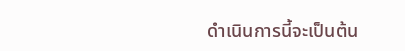ดำเนินการนี้จะเป็นต้น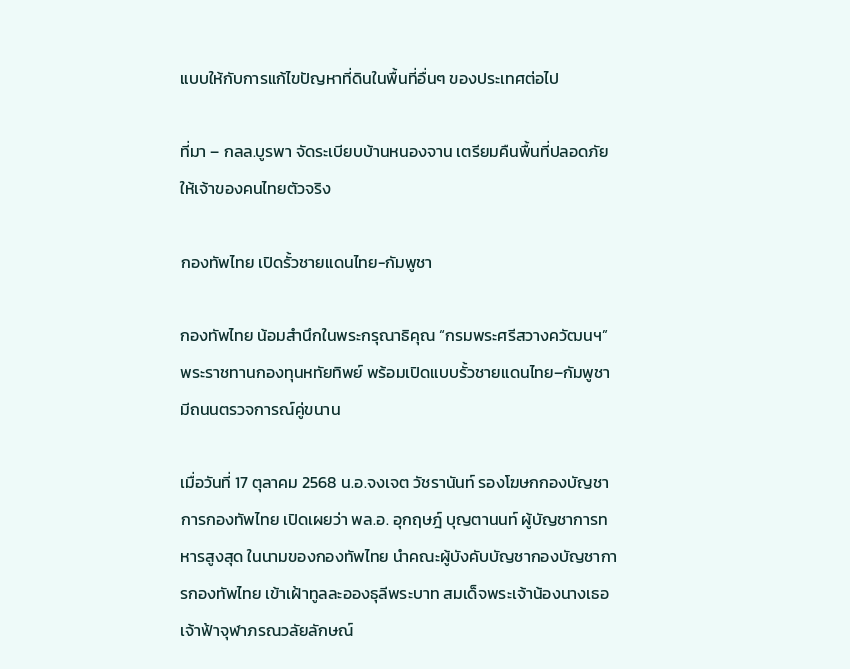แบบให้กับการแก้ไขปัญหาที่ดินในพื้นที่อื่นๆ ของประเทศต่อไป

ที่มา – กลล.บูรพา จัดระเบียบบ้านหนองจาน เตรียมคืนพื้นที่ปลอดภัย ให้เจ้าของคนไทยตัวจริง

กองทัพไทย เปิดรั้วชายแดนไทย-กัมพูชา

กองทัพไทย น้อมสำนึกในพระกรุณาธิคุณ “กรมพระศรีสวางควัฒนฯ” พระราชทานกองทุนหทัยทิพย์ พร้อมเปิดแบบรั้วชายแดนไทย–กัมพูชา มีถนนตรวจการณ์คู่ขนาน

เมื่อวันที่ 17 ตุลาคม 2568 น.อ.จงเจต วัชรานันท์ รองโฆษกกองบัญชาการกองทัพไทย เปิดเผยว่า พล.อ. อุกฤษฎ์ บุญตานนท์ ผู้บัญชาการทหารสูงสุด ในนามของกองทัพไทย นำคณะผู้บังคับบัญชากองบัญชาการกองทัพไทย เข้าเฝ้าทูลละอองธุลีพระบาท สมเด็จพระเจ้าน้องนางเธอ เจ้าฟ้าจุฬาภรณวลัยลักษณ์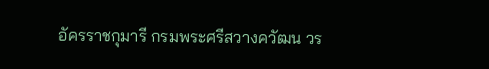อัครราชกุมารี กรมพระศรีสวางควัฒน วร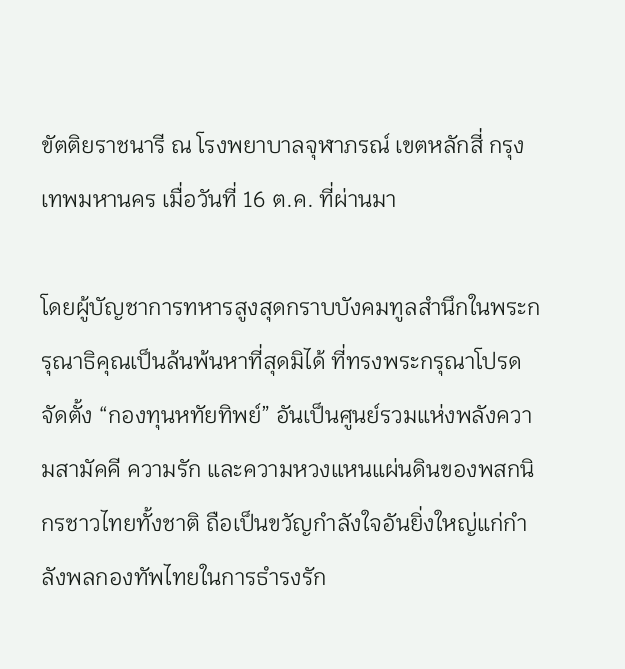ขัตติยราชนารี ณ โรงพยาบาลจุฬาภรณ์ เขตหลักสี่ กรุงเทพมหานคร เมื่อวันที่ 16 ต.ค. ที่ผ่านมา

โดยผู้บัญชาการทหารสูงสุดกราบบังคมทูลสำนึกในพระกรุณาธิคุณเป็นล้นพ้นหาที่สุดมิได้ ที่ทรงพระกรุณาโปรดจัดตั้ง “กองทุนหทัยทิพย์” อันเป็นศูนย์รวมแห่งพลังความสามัคคี ความรัก และความหวงแหนแผ่นดินของพสกนิกรชาวไทยทั้งชาติ ถือเป็นขวัญกำลังใจอันยิ่งใหญ่แก่กำลังพลกองทัพไทยในการธำรงรัก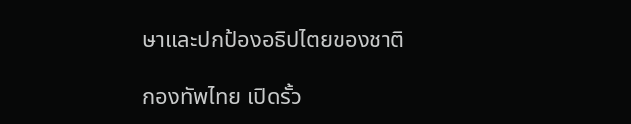ษาและปกป้องอธิปไตยของชาติ

กองทัพไทย เปิดรั้ว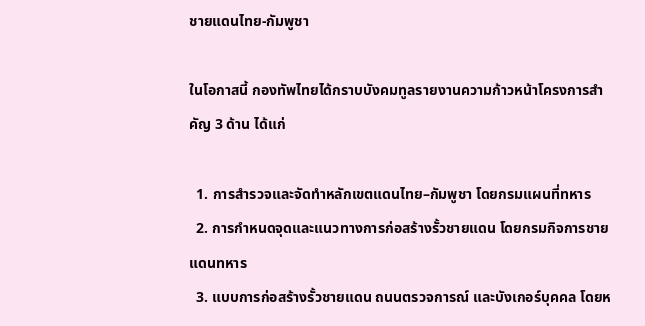ชายแดนไทย-กัมพูชา

ในโอกาสนี้ กองทัพไทยได้กราบบังคมทูลรายงานความก้าวหน้าโครงการสำคัญ 3 ด้าน ได้แก่

  1. การสำรวจและจัดทำหลักเขตแดนไทย–กัมพูชา โดยกรมแผนที่ทหาร
  2. การกำหนดจุดและแนวทางการก่อสร้างรั้วชายแดน โดยกรมกิจการชายแดนทหาร
  3. แบบการก่อสร้างรั้วชายแดน ถนนตรวจการณ์ และบังเกอร์บุคคล โดยห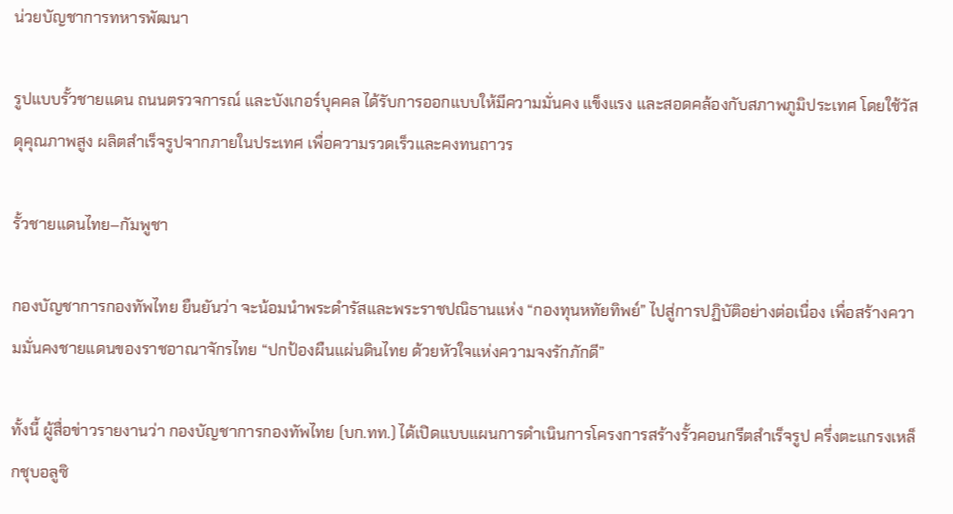น่วยบัญชาการทหารพัฒนา

รูปแบบรั้วชายแดน ถนนตรวจการณ์ และบังเกอร์บุคคล ได้รับการออกแบบให้มีความมั่นคง แข็งแรง และสอดคล้องกับสภาพภูมิประเทศ โดยใช้วัสดุคุณภาพสูง ผลิตสำเร็จรูปจากภายในประเทศ เพื่อความรวดเร็วและคงทนถาวร

รั้วชายแดนไทย–กัมพูชา

กองบัญชาการกองทัพไทย ยืนยันว่า จะน้อมนำพระดำรัสและพระราชปณิธานแห่ง “กองทุนหทัยทิพย์” ไปสู่การปฏิบัติอย่างต่อเนื่อง เพื่อสร้างความมั่นคงชายแดนของราชอาณาจักรไทย “ปกป้องผืนแผ่นดินไทย ด้วยหัวใจแห่งความจงรักภักดี”

ทั้งนี้ ผู้สื่อข่าวรายงานว่า กองบัญชาการกองทัพไทย (บก.ทท.) ได้เปิดแบบแผนการดำเนินการโครงการสร้างรั้วคอนกรีตสำเร็จรูป ครึ่งตะแกรงเหล็กชุบอลูซิ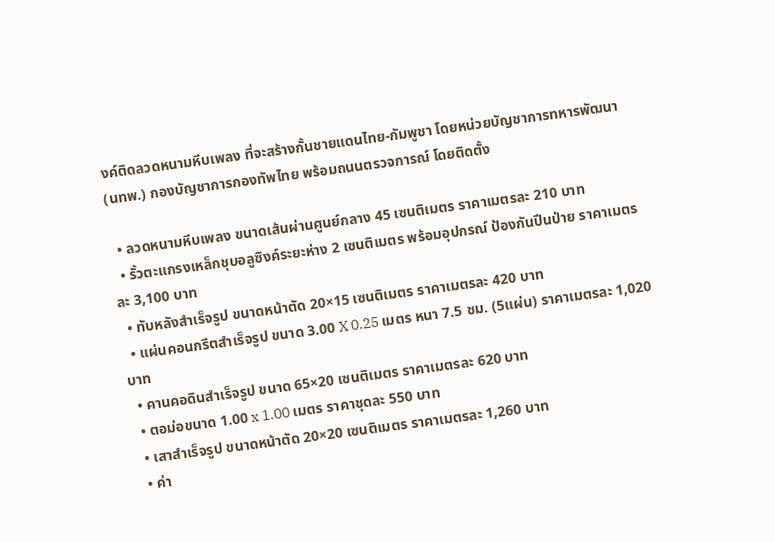งค์ติดลวดหนามหีบเพลง ที่จะสร้างกั้นชายแดนไทย-กัมพูชา โดยหน่วยบัญชาการทหารพัฒนา (นทพ.) กองบัญชาการกองทัพไทย พร้อมถนนตรวจการณ์ โดยติดตั้ง

  • ลวดหนามหีบเพลง ขนาดเส้นผ่านศูนย์กลาง 45 เซนติเมตร ราคาเมตรละ 210 บาท
  • รั้วตะแกรงเหล็กชุบอลูซิงค์ระยะห่าง 2 เซนติเมตร พร้อมอุปกรณ์ ป้องกันปีนป่าย ราคาเมตรละ 3,100 บาท
  • ทับหลังสำเร็จรูป ขนาดหน้าตัด 20×15 เซนติเมตร ราคาเมตรละ 420 บาท
  • แผ่นคอนกรีตสำเร็จรูป ขนาด 3.00 X 0.25 เมตร หนา 7.5 ซม. (5แผ่น) ราคาเมตรละ 1,020 บาท
  • คานคอดินสำเร็จรูป ขนาด 65×20 เซนติเมตร ราคาเมตรละ 620 บาท
  • ตอม่อขนาด 1.00 x 1.00 เมตร ราคาชุดละ 550 บาท
  • เสาสำเร็จรูป ขนาดหน้าตัด 20×20 เซนติเมตร ราคาเมตรละ 1,260 บาท
  • ค่า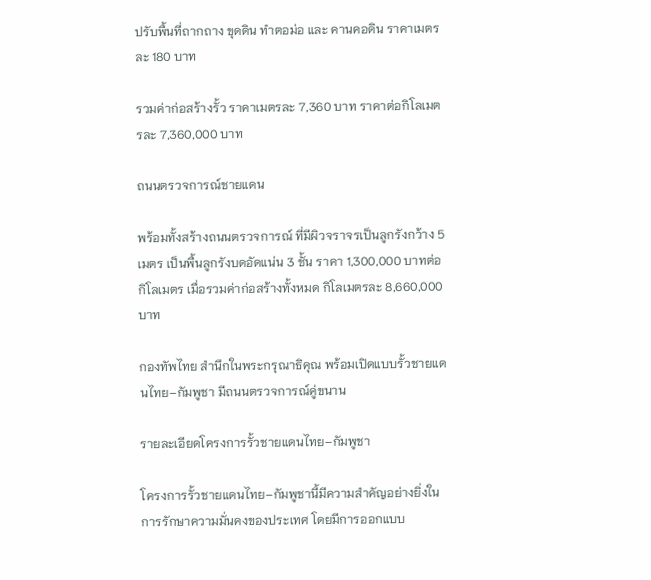ปรับพื้นที่ถากถาง ขุดดิน ทำตอม่อ และ คานคอดิน ราคาเมตรละ 180 บาท

รวมค่าก่อสร้างรั้ว ราคาเมตรละ 7,360 บาท ราคาต่อกิโลเมตรละ 7,360,000 บาท

ถนนตรวจการณ์ชายแดน

พร้อมทั้งสร้างถนนตรวจการณ์ ที่มีผิวจราจรเป็นลูกรังกว้าง 5 เมตร เป็นพื้นลูกรังบดอัดแน่น 3 ชั้น ราคา 1,300,000 บาทต่อกิโลเมตร เมื่อรวมค่าก่อสร้างทั้งหมด กิโลเมตรละ 8,660,000 บาท

กองทัพไทย สำนึกในพระกรุณาธิคุณ พร้อมเปิดแบบรั้วชายแดนไทย–กัมพูชา มีถนนตรวจการณ์คู่ขนาน

รายละเอียดโครงการรั้วชายแดนไทย–กัมพูชา

โครงการรั้วชายแดนไทย–กัมพูชานี้มีความสำคัญอย่างยิ่งในการรักษาความมั่นคงของประเทศ โดยมีการออกแบบ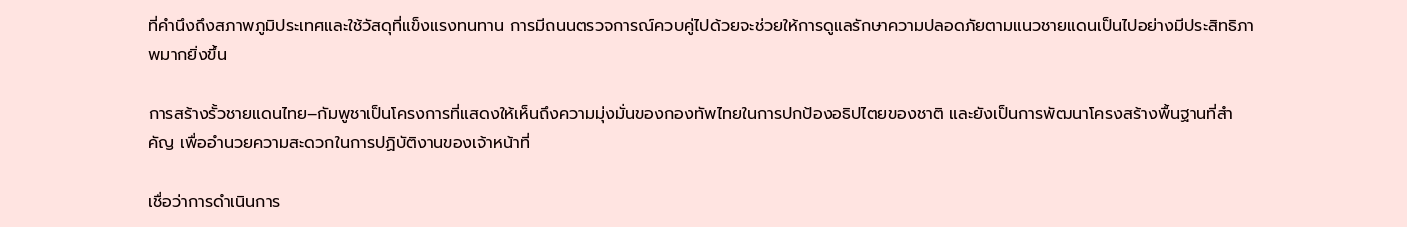ที่คำนึงถึงสภาพภูมิประเทศและใช้วัสดุที่แข็งแรงทนทาน การมีถนนตรวจการณ์ควบคู่ไปด้วยจะช่วยให้การดูแลรักษาความปลอดภัยตามแนวชายแดนเป็นไปอย่างมีประสิทธิภาพมากยิ่งขึ้น

การสร้างรั้วชายแดนไทย–กัมพูชาเป็นโครงการที่แสดงให้เห็นถึงความมุ่งมั่นของกองทัพไทยในการปกป้องอธิปไตยของชาติ และยังเป็นการพัฒนาโครงสร้างพื้นฐานที่สำคัญ เพื่ออำนวยความสะดวกในการปฏิบัติงานของเจ้าหน้าที่

เชื่อว่าการดำเนินการ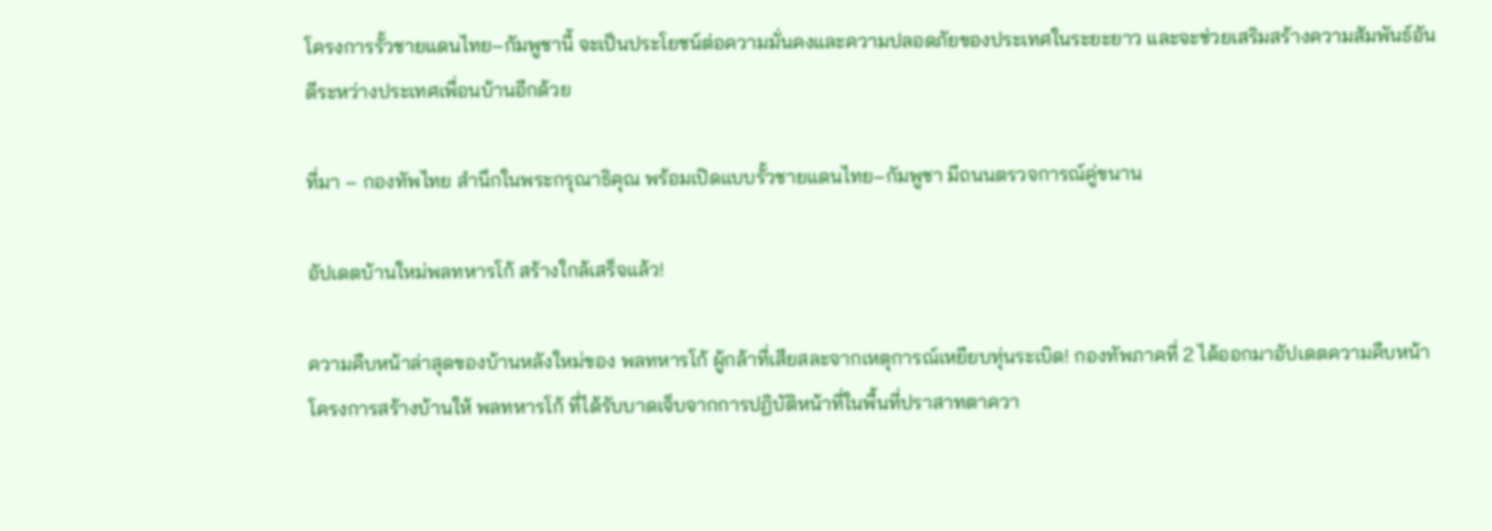โครงการรั้วชายแดนไทย–กัมพูชานี้ จะเป็นประโยชน์ต่อความมั่นคงและความปลอดภัยของประเทศในระยะยาว และจะช่วยเสริมสร้างความสัมพันธ์อันดีระหว่างประเทศเพื่อนบ้านอีกด้วย

ที่มา – กองทัพไทย สำนึกในพระกรุณาธิคุณ พร้อมเปิดแบบรั้วชายแดนไทย–กัมพูชา มีถนนตรวจการณ์คู่ขนาน

อัปเดตบ้านใหม่พลทหารโก้ สร้างใกล้เสร็จแล้ว!

ความคืบหน้าล่าสุดของบ้านหลังใหม่ของ พลทหารโก้ ผู้กล้าที่เสียสละจากเหตุการณ์เหยียบทุ่นระเบิด! กองทัพภาคที่ 2 ได้ออกมาอัปเดตความคืบหน้าโครงการสร้างบ้านให้ พลทหารโก้ ที่ได้รับบาดเจ็บจากการปฏิบัติหน้าที่ในพื้นที่ปราสาทตาควา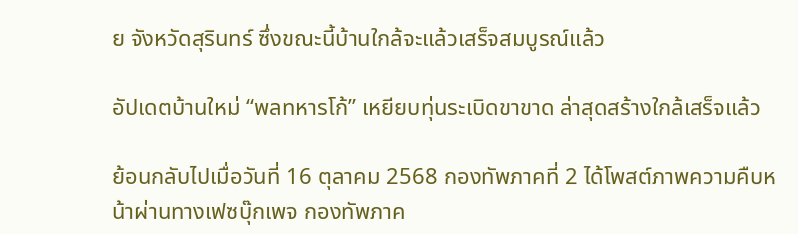ย จังหวัดสุรินทร์ ซึ่งขณะนี้บ้านใกล้จะแล้วเสร็จสมบูรณ์แล้ว

อัปเดตบ้านใหม่ “พลทหารโก้” เหยียบทุ่นระเบิดขาขาด ล่าสุดสร้างใกล้เสร็จแล้ว

ย้อนกลับไปเมื่อวันที่ 16 ตุลาคม 2568 กองทัพภาคที่ 2 ได้โพสต์ภาพความคืบหน้าผ่านทางเฟซบุ๊กเพจ กองทัพภาค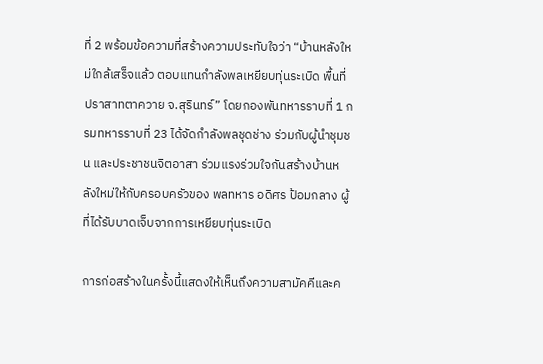ที่ 2 พร้อมข้อความที่สร้างความประทับใจว่า “บ้านหลังใหม่ใกล้เสร็จแล้ว ตอบแทนกำลังพลเหยียบทุ่นระเบิด พื้นที่ปราสาทตาควาย จ.สุรินทร์” โดยกองพันทหารราบที่ 1 กรมทหารราบที่ 23 ได้จัดกำลังพลชุดช่าง ร่วมกับผู้นำชุมชน และประชาชนจิตอาสา ร่วมแรงร่วมใจกันสร้างบ้านหลังใหม่ให้กับครอบครัวของ พลทหาร อดิศร ป้อมกลาง ผู้ที่ได้รับบาดเจ็บจากการเหยียบทุ่นระเบิด

การก่อสร้างในครั้งนี้แสดงให้เห็นถึงความสามัคคีและค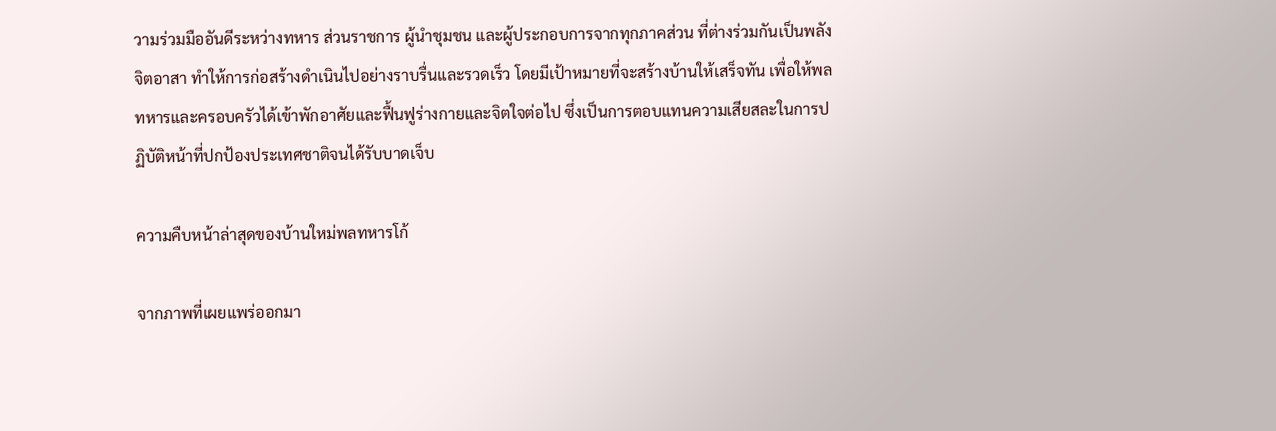วามร่วมมืออันดีระหว่างทหาร ส่วนราชการ ผู้นำชุมชน และผู้ประกอบการจากทุกภาคส่วน ที่ต่างร่วมกันเป็นพลังจิตอาสา ทำให้การก่อสร้างดำเนินไปอย่างราบรื่นและรวดเร็ว โดยมีเป้าหมายที่จะสร้างบ้านให้เสร็จทัน เพื่อให้พลทหารและครอบครัวได้เข้าพักอาศัยและฟื้นฟูร่างกายและจิตใจต่อไป ซึ่งเป็นการตอบแทนความเสียสละในการปฏิบัติหน้าที่ปกป้องประเทศชาติจนได้รับบาดเจ็บ

ความคืบหน้าล่าสุดของบ้านใหม่พลทหารโก้

จากภาพที่เผยแพร่ออกมา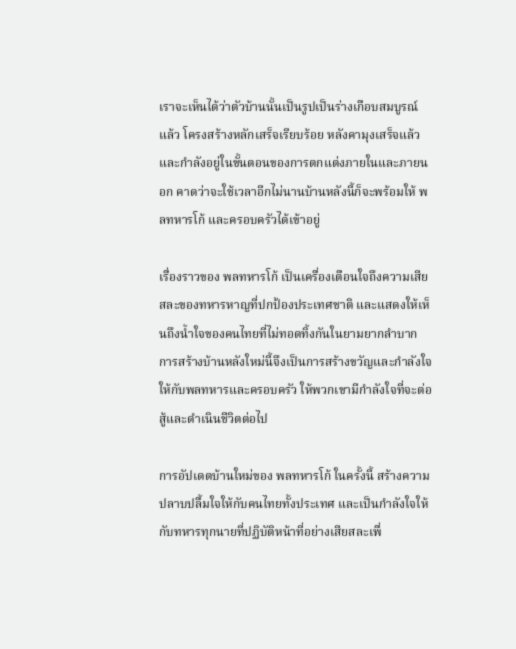เราจะเห็นได้ว่าตัวบ้านนั้นเป็นรูปเป็นร่างเกือบสมบูรณ์แล้ว โครงสร้างหลักเสร็จเรียบร้อย หลังคามุงเสร็จแล้ว และกำลังอยู่ในขั้นตอนของการตกแต่งภายในและภายนอก คาดว่าจะใช้เวลาอีกไม่นานบ้านหลังนี้ก็จะพร้อมให้ พลทหารโก้ และครอบครัวได้เข้าอยู่

เรื่องราวของ พลทหารโก้ เป็นเครื่องเตือนใจถึงความเสียสละของทหารหาญที่ปกป้องประเทศชาติ และแสดงให้เห็นถึงน้ำใจของคนไทยที่ไม่ทอดทิ้งกันในยามยากลำบาก การสร้างบ้านหลังใหม่นี้จึงเป็นการสร้างขวัญและกำลังใจให้กับพลทหารและครอบครัว ให้พวกเขามีกำลังใจที่จะต่อสู้และดำเนินชีวิตต่อไป

การอัปเดตบ้านใหม่ของ พลทหารโก้ ในครั้งนี้ สร้างความปลาบปลื้มใจให้กับคนไทยทั้งประเทศ และเป็นกำลังใจให้กับทหารทุกนายที่ปฏิบัติหน้าที่อย่างเสียสละเพื่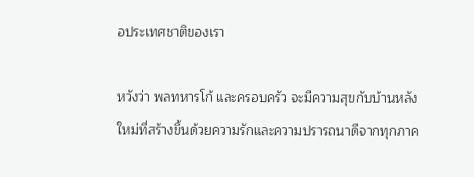อประเทศชาติของเรา

หวังว่า พลทหารโก้ และครอบครัว จะมีความสุขกับบ้านหลังใหม่ที่สร้างขึ้นด้วยความรักและความปรารถนาดีจากทุกภาค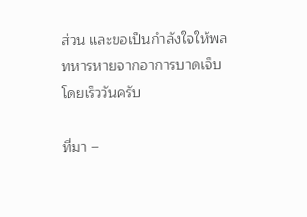ส่วน และขอเป็นกำลังใจให้พลทหารหายจากอาการบาดเจ็บโดยเร็ววันครับ

ที่มา –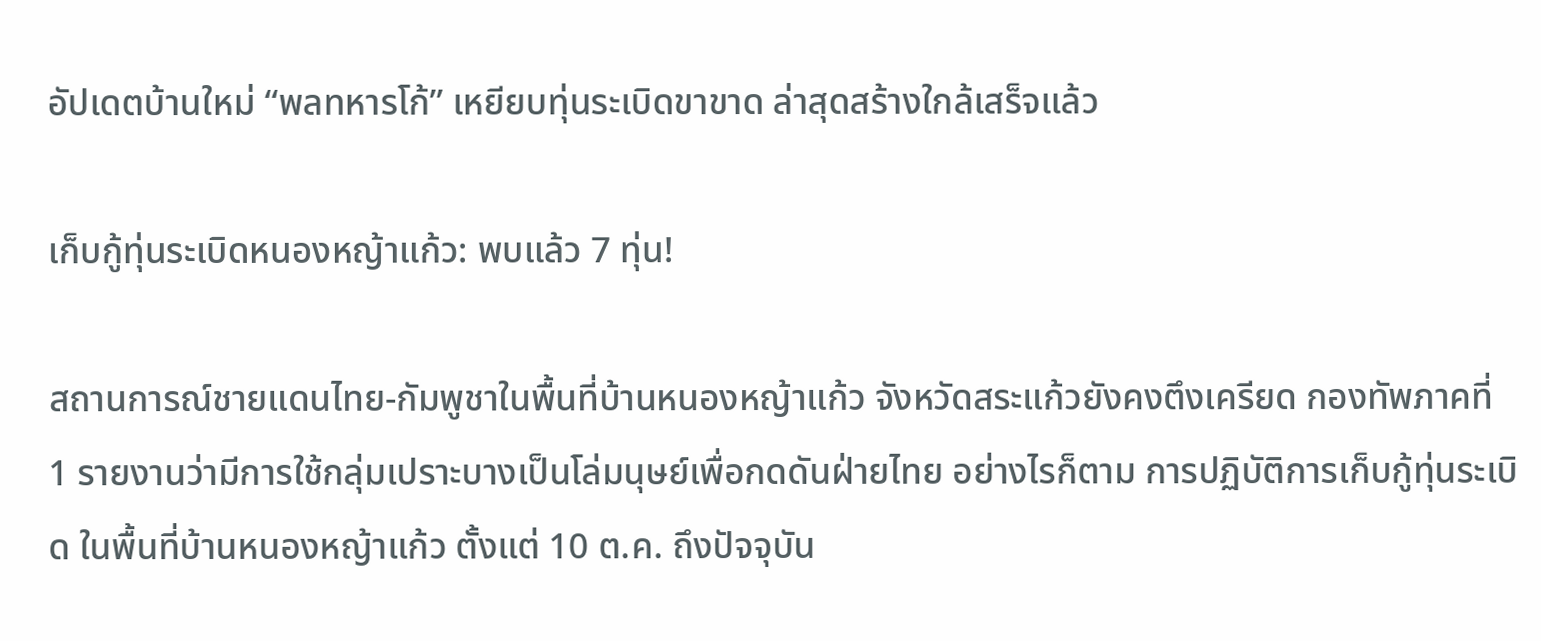อัปเดตบ้านใหม่ “พลทหารโก้” เหยียบทุ่นระเบิดขาขาด ล่าสุดสร้างใกล้เสร็จแล้ว

เก็บกู้ทุ่นระเบิดหนองหญ้าแก้ว: พบแล้ว 7 ทุ่น!

สถานการณ์ชายแดนไทย-กัมพูชาในพื้นที่บ้านหนองหญ้าแก้ว จังหวัดสระแก้วยังคงตึงเครียด กองทัพภาคที่ 1 รายงานว่ามีการใช้กลุ่มเปราะบางเป็นโล่มนุษย์เพื่อกดดันฝ่ายไทย อย่างไรก็ตาม การปฏิบัติการเก็บกู้ทุ่นระเบิด ในพื้นที่บ้านหนองหญ้าแก้ว ตั้งแต่ 10 ต.ค. ถึงปัจจุบัน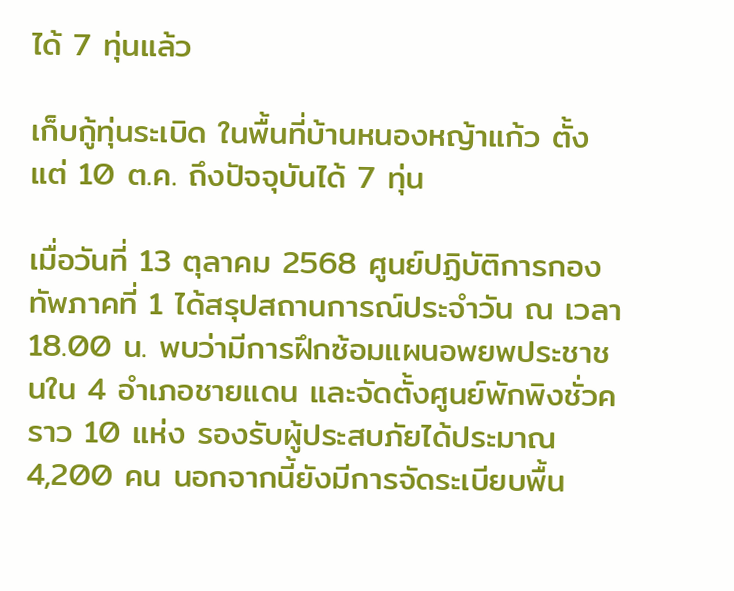ได้ 7 ทุ่นแล้ว

เก็บกู้ทุ่นระเบิด ในพื้นที่บ้านหนองหญ้าแก้ว ตั้งแต่ 10 ต.ค. ถึงปัจจุบันได้ 7 ทุ่น

เมื่อวันที่ 13 ตุลาคม 2568 ศูนย์ปฏิบัติการกองทัพภาคที่ 1 ได้สรุปสถานการณ์ประจำวัน ณ เวลา 18.00 น. พบว่ามีการฝึกซ้อมแผนอพยพประชาชนใน 4 อำเภอชายแดน และจัดตั้งศูนย์พักพิงชั่วคราว 10 แห่ง รองรับผู้ประสบภัยได้ประมาณ 4,200 คน นอกจากนี้ยังมีการจัดระเบียบพื้น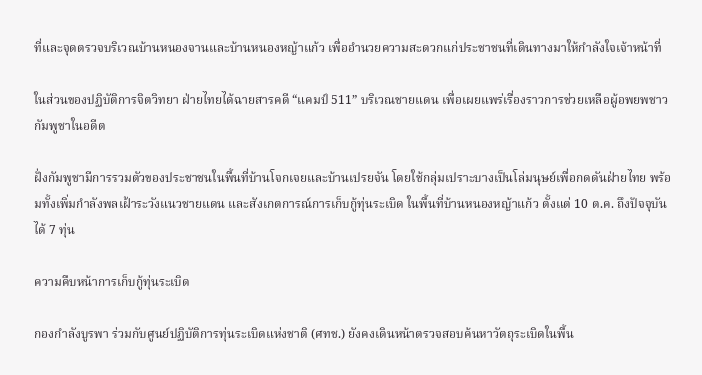ที่และจุดตรวจบริเวณบ้านหนองจานและบ้านหนองหญ้าแก้ว เพื่ออำนวยความสะดวกแก่ประชาชนที่เดินทางมาให้กำลังใจเจ้าหน้าที่

ในส่วนของปฏิบัติการจิตวิทยา ฝ่ายไทยได้ฉายสารคดี “แคมป์ 511” บริเวณชายแดน เพื่อเผยแพร่เรื่องราวการช่วยเหลือผู้อพยพชาวกัมพูชาในอดีต

ฝั่งกัมพูชามีการรวมตัวของประชาชนในพื้นที่บ้านโจกเจยและบ้านเปรยจัน โดยใช้กลุ่มเปราะบางเป็นโล่มนุษย์เพื่อกดดันฝ่ายไทย พร้อมทั้งเพิ่มกำลังพลเฝ้าระวังแนวชายแดน และสังเกตการณ์การเก็บกู้ทุ่นระเบิด ในพื้นที่บ้านหนองหญ้าแก้ว ตั้งแต่ 10 ต.ค. ถึงปัจจุบันได้ 7 ทุ่น

ความคืบหน้าการเก็บกู้ทุ่นระเบิด

กองกำลังบูรพา ร่วมกับศูนย์ปฏิบัติการทุ่นระเบิดแห่งชาติ (ศทช.) ยังคงเดินหน้าตรวจสอบค้นหาวัตถุระเบิดในพื้น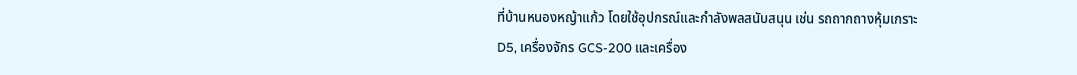ที่บ้านหนองหญ้าแก้ว โดยใช้อุปกรณ์และกำลังพลสนับสนุน เช่น รถถากถางหุ้มเกราะ D5, เครื่องจักร GCS-200 และเครื่อง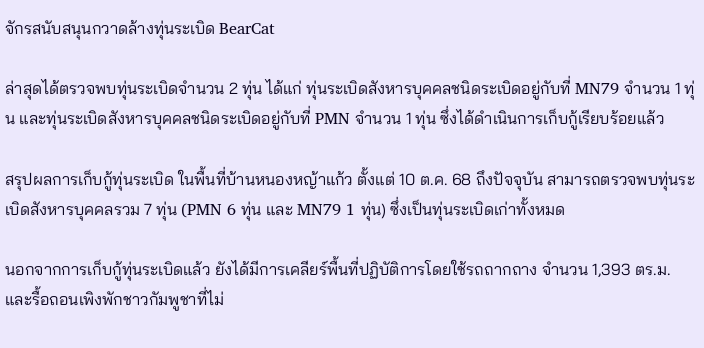จักรสนับสนุนกวาดล้างทุ่นระเบิด BearCat

ล่าสุดได้ตรวจพบทุ่นระเบิดจำนวน 2 ทุ่น ได้แก่ ทุ่นระเบิดสังหารบุคคลชนิดระเบิดอยู่กับที่ MN79 จำนวน 1 ทุ่น และทุ่นระเบิดสังหารบุคคลชนิดระเบิดอยู่กับที่ PMN จำนวน 1 ทุ่น ซึ่งได้ดำเนินการเก็บกู้เรียบร้อยแล้ว

สรุปผลการเก็บกู้ทุ่นระเบิด ในพื้นที่บ้านหนองหญ้าแก้ว ตั้งแต่ 10 ต.ค. 68 ถึงปัจจุบัน สามารถตรวจพบทุ่นระเบิดสังหารบุคคลรวม 7 ทุ่น (PMN 6 ทุ่น และ MN79 1 ทุ่น) ซึ่งเป็นทุ่นระเบิดเก่าทั้งหมด

นอกจากการเก็บกู้ทุ่นระเบิดแล้ว ยังได้มีการเคลียร์พื้นที่ปฏิบัติการโดยใช้รถถากถาง จำนวน 1,393 ตร.ม. และรื้อถอนเพิงพักชาวกัมพูชาที่ไม่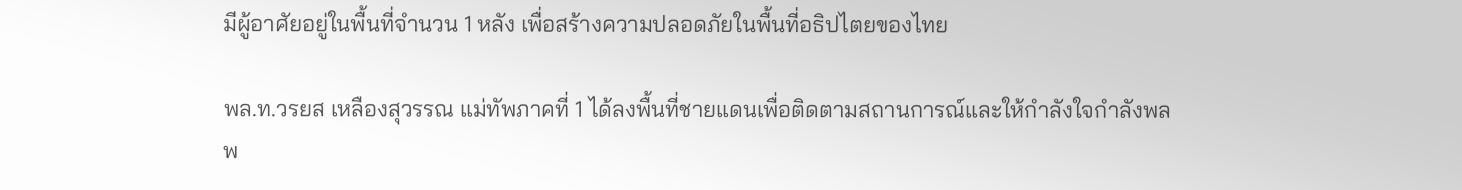มีผู้อาศัยอยู่ในพื้นที่จำนวน 1 หลัง เพื่อสร้างความปลอดภัยในพื้นที่อธิปไตยของไทย

พล.ท.วรยส เหลืองสุวรรณ แม่ทัพภาคที่ 1 ได้ลงพื้นที่ชายแดนเพื่อติดตามสถานการณ์และให้กำลังใจกำลังพล พ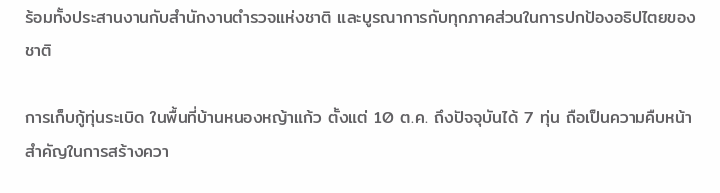ร้อมทั้งประสานงานกับสำนักงานตำรวจแห่งชาติ และบูรณาการกับทุกภาคส่วนในการปกป้องอธิปไตยของชาติ

การเก็บกู้ทุ่นระเบิด ในพื้นที่บ้านหนองหญ้าแก้ว ตั้งแต่ 10 ต.ค. ถึงปัจจุบันได้ 7 ทุ่น ถือเป็นความคืบหน้าสำคัญในการสร้างควา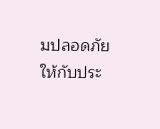มปลอดภัยให้กับประ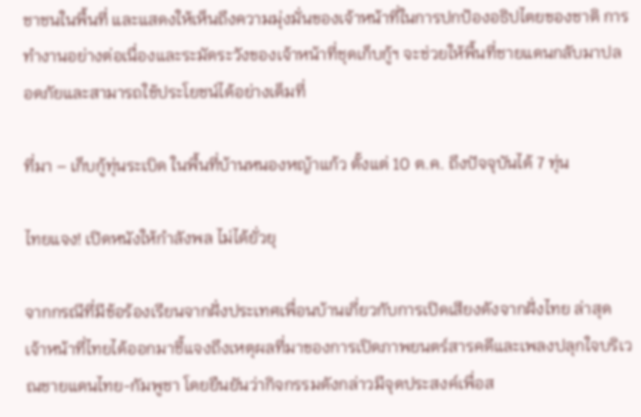ชาชนในพื้นที่ และแสดงให้เห็นถึงความมุ่งมั่นของเจ้าหน้าที่ในการปกป้องอธิปไตยของชาติ การทำงานอย่างต่อเนื่องและระมัดระวังของเจ้าหน้าที่ชุดเก็บกู้ฯ จะช่วยให้พื้นที่ชายแดนกลับมาปลอดภัยและสามารถใช้ประโยชน์ได้อย่างเต็มที่

ที่มา – เก็บกู้ทุ่นระเบิด ในพื้นที่บ้านหนองหญ้าแก้ว ตั้งแต่ 10 ต.ค. ถึงปัจจุบันได้ 7 ทุ่น

ไทยแจง! เปิดหนังให้กำลังพล ไม่ได้ยั่วยุ

จากกรณีที่มีข้อร้องเรียนจากฝั่งประเทศเพื่อนบ้านเกี่ยวกับการเปิดเสียงดังจากฝั่งไทย ล่าสุดเจ้าหน้าที่ไทยได้ออกมาชี้แจงถึงเหตุผลที่มาของการเปิดภาพยนตร์สารคดีและเพลงปลุกใจบริเวณชายแดนไทย-กัมพูชา โดยยืนยันว่ากิจกรรมดังกล่าวมีจุดประสงค์เพื่อส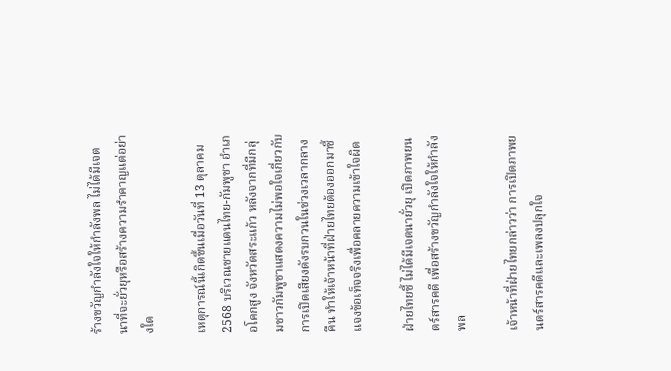ร้างขวัญกำลังใจให้กำลังพล ไม่ได้มีเจตนาที่จะยั่วยุหรือสร้างความรำคาญแต่อย่างใด

เหตุการณ์นี้เกิดขึ้นเมื่อวันที่ 13 ตุลาคม 2568 บริเวณชายแดนไทย-กัมพูชา อำเภอโคกสูง จังหวัดสระแก้ว หลังจากที่มีกลุ่มชาวกัมพูชาแสดงความไม่พอใจเกี่ยวกับการเปิดเสียงดังรบกวนในช่วงเวลากลางคืน ทำให้เจ้าหน้าที่ฝ่ายไทยต้องออกมาชี้แจงข้อเท็จจริงเพื่อคลายความเข้าใจผิด

ฝ่ายไทยชี้ ไม่ได้มีเจตนายั่วยุ เปิดภาพยนตร์สารคดี เพื่อสร้างขวัญกำลังใจให้กำลังพล

เจ้าหน้าที่ฝ่ายไทยกล่าวว่า การเปิดภาพยนตร์สารคดีและเพลงปลุกใจ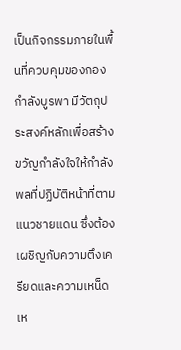เป็นกิจกรรมภายในพื้นที่ควบคุมของกองกำลังบูรพา มีวัตถุประสงค์หลักเพื่อสร้างขวัญกำลังใจให้กำลังพลที่ปฏิบัติหน้าที่ตามแนวชายแดน ซึ่งต้องเผชิญกับความตึงเครียดและความเหน็ดเห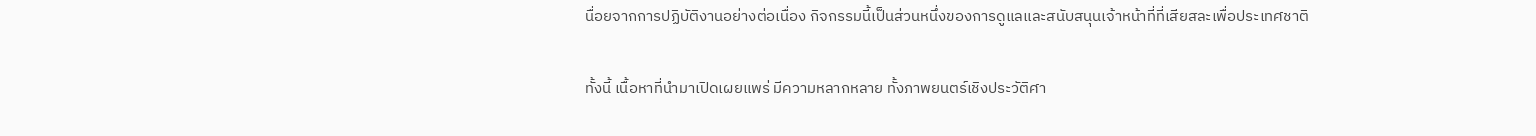นื่อยจากการปฏิบัติงานอย่างต่อเนื่อง กิจกรรมนี้เป็นส่วนหนึ่งของการดูแลและสนับสนุนเจ้าหน้าที่ที่เสียสละเพื่อประเทศชาติ

ทั้งนี้ เนื้อหาที่นำมาเปิดเผยแพร่ มีความหลากหลาย ทั้งภาพยนตร์เชิงประวัติศา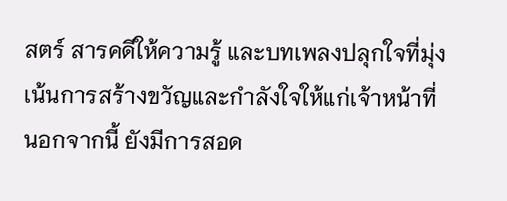สตร์ สารคดีให้ความรู้ และบทเพลงปลุกใจที่มุ่งเน้นการสร้างขวัญและกำลังใจให้แก่เจ้าหน้าที่ นอกจากนี้ ยังมีการสอด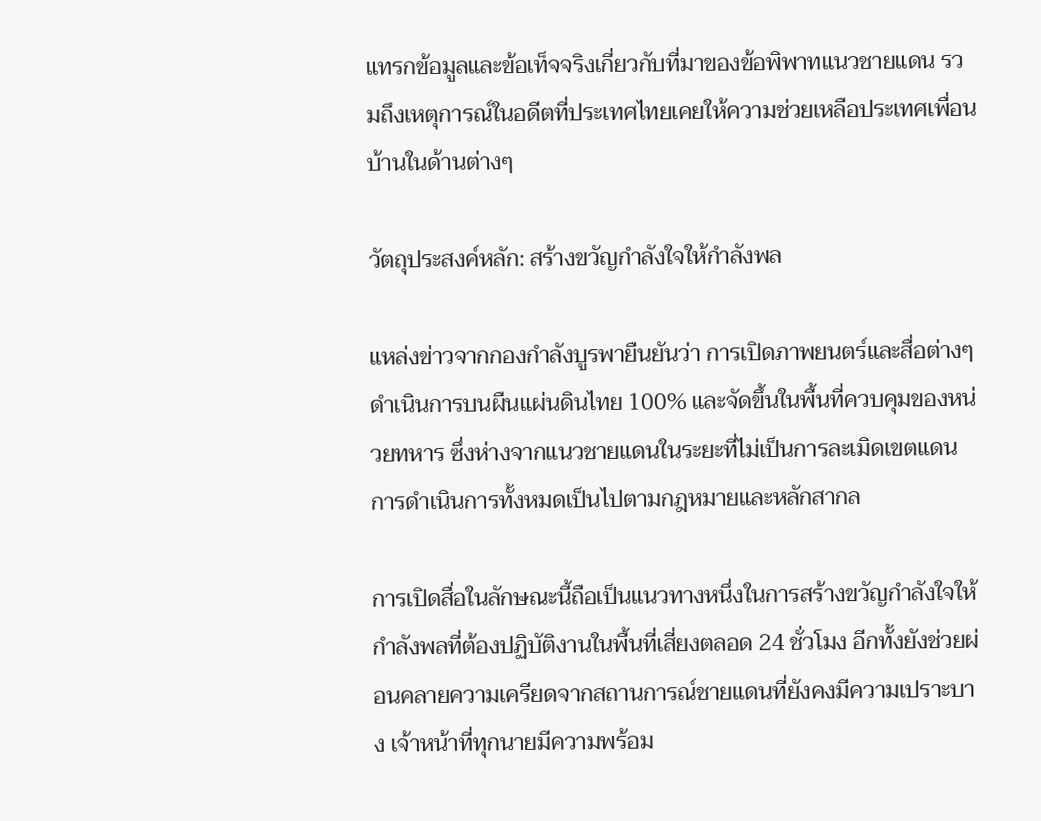แทรกข้อมูลและข้อเท็จจริงเกี่ยวกับที่มาของข้อพิพาทแนวชายแดน รวมถึงเหตุการณ์ในอดีตที่ประเทศไทยเคยให้ความช่วยเหลือประเทศเพื่อนบ้านในด้านต่างๆ

วัตถุประสงค์หลัก: สร้างขวัญกำลังใจให้กำลังพล

แหล่งข่าวจากกองกำลังบูรพายืนยันว่า การเปิดภาพยนตร์และสื่อต่างๆ ดำเนินการบนผืนแผ่นดินไทย 100% และจัดขึ้นในพื้นที่ควบคุมของหน่วยทหาร ซึ่งห่างจากแนวชายแดนในระยะที่ไม่เป็นการละเมิดเขตแดน การดำเนินการทั้งหมดเป็นไปตามกฎหมายและหลักสากล

การเปิดสื่อในลักษณะนี้ถือเป็นแนวทางหนึ่งในการสร้างขวัญกำลังใจให้กำลังพลที่ต้องปฏิบัติงานในพื้นที่เสี่ยงตลอด 24 ชั่วโมง อีกทั้งยังช่วยผ่อนคลายความเครียดจากสถานการณ์ชายแดนที่ยังคงมีความเปราะบาง เจ้าหน้าที่ทุกนายมีความพร้อม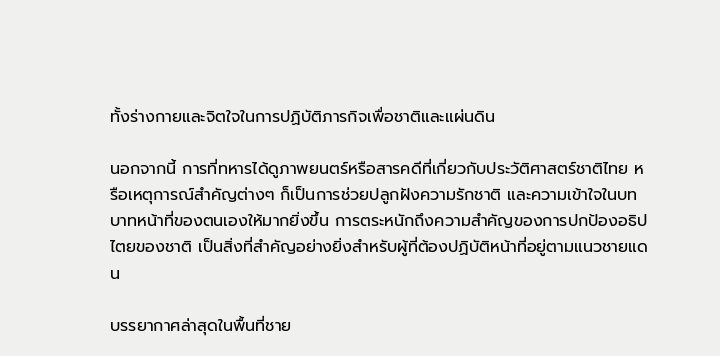ทั้งร่างกายและจิตใจในการปฏิบัติภารกิจเพื่อชาติและแผ่นดิน

นอกจากนี้ การที่ทหารได้ดูภาพยนตร์หรือสารคดีที่เกี่ยวกับประวัติศาสตร์ชาติไทย หรือเหตุการณ์สำคัญต่างๆ ก็เป็นการช่วยปลูกฝังความรักชาติ และความเข้าใจในบทบาทหน้าที่ของตนเองให้มากยิ่งขึ้น การตระหนักถึงความสำคัญของการปกป้องอธิปไตยของชาติ เป็นสิ่งที่สำคัญอย่างยิ่งสำหรับผู้ที่ต้องปฏิบัติหน้าที่อยู่ตามแนวชายแดน

บรรยากาศล่าสุดในพื้นที่ชาย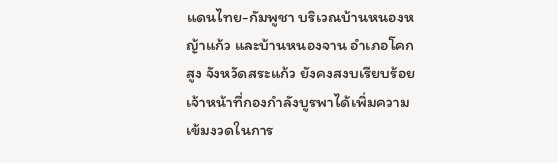แดนไทย-กัมพูชา บริเวณบ้านหนองหญ้าแก้ว และบ้านหนองจาน อำเภอโคกสูง จังหวัดสระแก้ว ยังคงสงบเรียบร้อย เจ้าหน้าที่กองกำลังบูรพาได้เพิ่มความเข้มงวดในการ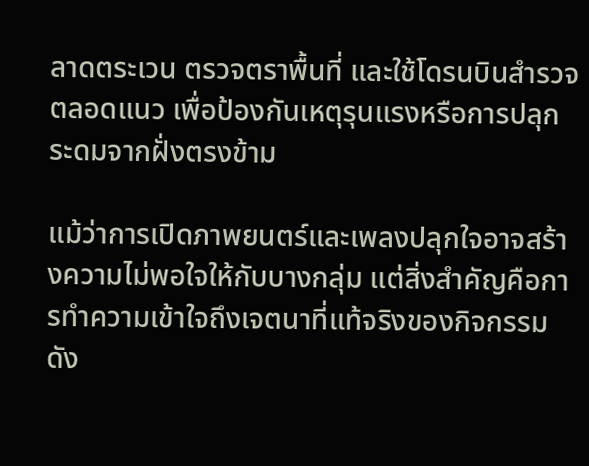ลาดตระเวน ตรวจตราพื้นที่ และใช้โดรนบินสำรวจตลอดแนว เพื่อป้องกันเหตุรุนแรงหรือการปลุกระดมจากฝั่งตรงข้าม

แม้ว่าการเปิดภาพยนตร์และเพลงปลุกใจอาจสร้างความไม่พอใจให้กับบางกลุ่ม แต่สิ่งสำคัญคือการทำความเข้าใจถึงเจตนาที่แท้จริงของกิจกรรมดัง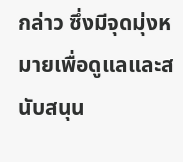กล่าว ซึ่งมีจุดมุ่งหมายเพื่อดูแลและสนับสนุน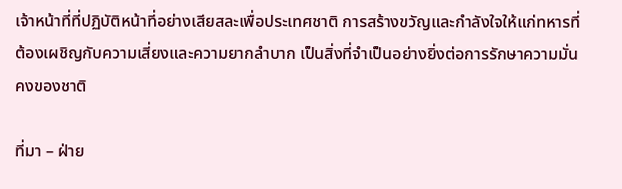เจ้าหน้าที่ที่ปฏิบัติหน้าที่อย่างเสียสละเพื่อประเทศชาติ การสร้างขวัญและกำลังใจให้แก่ทหารที่ต้องเผชิญกับความเสี่ยงและความยากลำบาก เป็นสิ่งที่จำเป็นอย่างยิ่งต่อการรักษาความมั่นคงของชาติ

ที่มา – ฝ่าย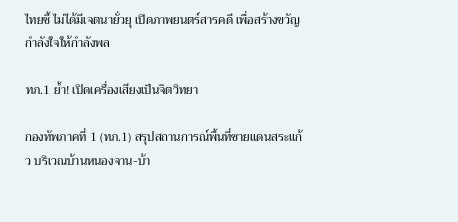ไทยชี้ ไม่ได้มีเจตนายั่วยุ เปิดภาพยนตร์สารคดี เพื่อสร้างขวัญกำลังใจให้กำลังพล

ทภ.1 ย้ำ! เปิดเครื่องเสียงเป็นจิตวิทยา

กองทัพภาคที่ 1 (ทภ.1) สรุปสถานการณ์พื้นที่ชายแดนสระแก้ว บริเวณบ้านหนองจาน-บ้า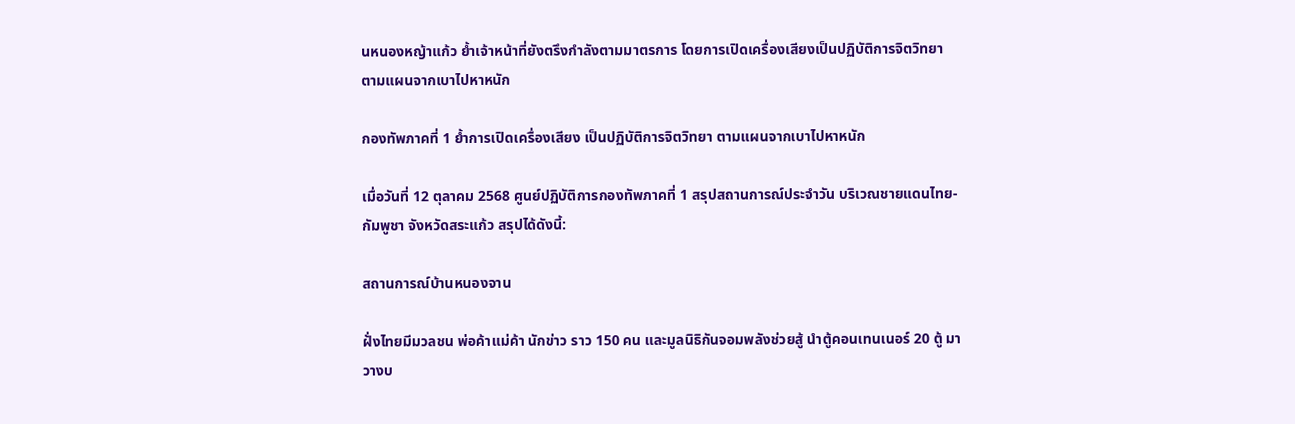นหนองหญ้าแก้ว ย้ำเจ้าหน้าที่ยังตรึงกำลังตามมาตรการ โดยการเปิดเครื่องเสียงเป็นปฏิบัติการจิตวิทยา ตามแผนจากเบาไปหาหนัก

กองทัพภาคที่ 1 ย้ำการเปิดเครื่องเสียง เป็นปฏิบัติการจิตวิทยา ตามแผนจากเบาไปหาหนัก

เมื่อวันที่ 12 ตุลาคม 2568 ศูนย์ปฏิบัติการกองทัพภาคที่ 1 สรุปสถานการณ์ประจำวัน บริเวณชายแดนไทย-กัมพูชา จังหวัดสระแก้ว สรุปได้ดังนี้:

สถานการณ์บ้านหนองจาน

ฝั่งไทยมีมวลชน พ่อค้าแม่ค้า นักข่าว ราว 150 คน และมูลนิธิกันจอมพลังช่วยสู้ นำตู้คอนเทนเนอร์ 20 ตู้ มาวางบ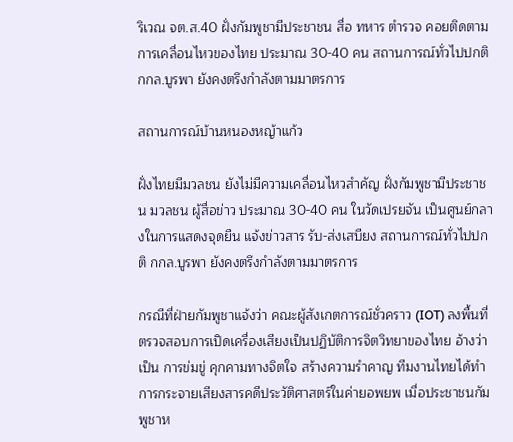ริเวณ จต.ส.40 ฝั่งกัมพูชามีประชาชน สื่อ ทหาร ตำรวจ คอยติดตามการเคลื่อนไหวของไทย ประมาณ 30-40 คน สถานการณ์ทั่วไปปกติ กกล.บูรพา ยังคงตรึงกำลังตามมาตรการ

สถานการณ์บ้านหนองหญ้าแก้ว

ฝั่งไทยมีมวลชน ยังไม่มีความเคลื่อนไหวสำคัญ ฝั่งกัมพูชามีประชาชน มวลชน ผู้สื่อข่าว ประมาณ 30-40 คน ในวัดเปรยจัน เป็นศูนย์กลางในการแสดงจุดยืน แจ้งข่าวสาร รับ-ส่งเสบียง สถานการณ์ทั่วไปปกติ กกล.บูรพา ยังคงตรึงกำลังตามมาตรการ

กรณีที่ฝ่ายกัมพูชาแจ้งว่า คณะผู้สังเกตการณ์ชั่วคราว (IOT) ลงพื้นที่ตรวจสอบการเปิดเครื่องเสียงเป็นปฏิบัติการจิตวิทยาของไทย อ้างว่าเป็น การข่มขู่ คุกคามทางจิตใจ สร้างความรำคาญ ทีมงานไทยได้ทำการกระจายเสียงสารคดีประวัติศาสตร์ในค่ายอพยพ เมื่อประชาชนกัมพูชาห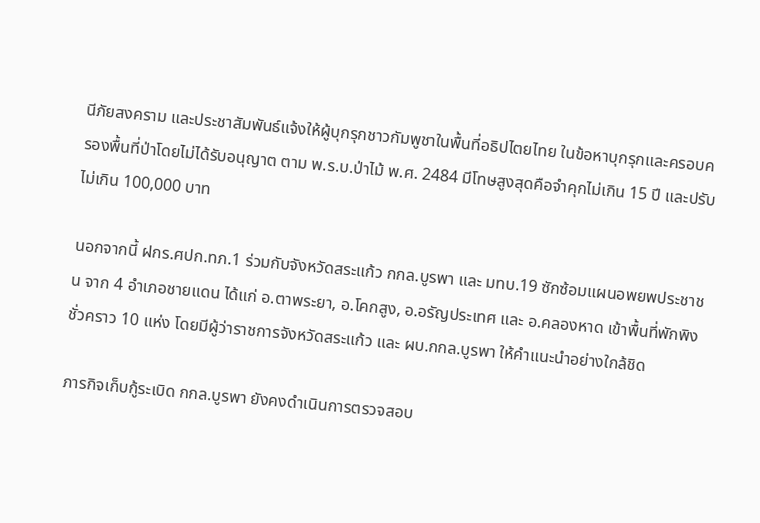นีภัยสงคราม และประชาสัมพันธ์แจ้งให้ผู้บุกรุกชาวกัมพูชาในพื้นที่อธิปไตยไทย ในข้อหาบุกรุกและครอบครองพื้นที่ป่าโดยไม่ได้รับอนุญาต ตาม พ.ร.บ.ป่าไม้ พ.ศ. 2484 มีโทษสูงสุดคือจำคุกไม่เกิน 15 ปี และปรับไม่เกิน 100,000 บาท

นอกจากนี้ ฝกร.ศปก.ทภ.1 ร่วมกับจังหวัดสระแก้ว กกล.บูรพา และ มทบ.19 ซักซ้อมแผนอพยพประชาชน จาก 4 อำเภอชายแดน ได้แก่ อ.ตาพระยา, อ.โคกสูง, อ.อรัญประเทศ และ อ.คลองหาด เข้าพื้นที่พักพิงชั่วคราว 10 แห่ง โดยมีผู้ว่าราชการจังหวัดสระแก้ว และ ผบ.กกล.บูรพา ให้คำแนะนำอย่างใกล้ชิด

ภารกิจเก็บกู้ระเบิด กกล.บูรพา ยังคงดำเนินการตรวจสอบ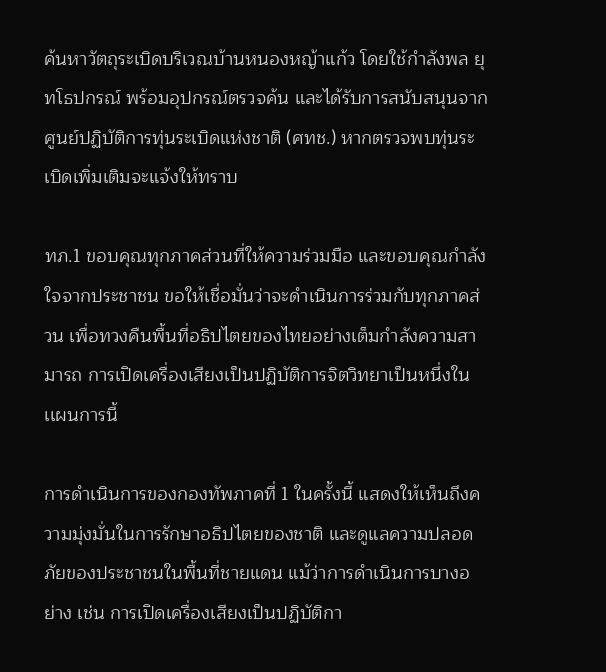ค้นหาวัตถุระเบิดบริเวณบ้านหนองหญ้าแก้ว โดยใช้กำลังพล ยุทโธปกรณ์ พร้อมอุปกรณ์ตรวจค้น และได้รับการสนับสนุนจากศูนย์ปฏิบัติการทุ่นระเบิดแห่งชาติ (ศทช.) หากตรวจพบทุ่นระเบิดเพิ่มเติมจะแจ้งให้ทราบ

ทภ.1 ขอบคุณทุกภาคส่วนที่ให้ความร่วมมือ และขอบคุณกำลังใจจากประชาชน ขอให้เชื่อมั่นว่าจะดำเนินการร่วมกับทุกภาคส่วน เพื่อทวงคืนพื้นที่อธิปไตยของไทยอย่างเต็มกำลังความสามารถ การเปิดเครื่องเสียงเป็นปฏิบัติการจิตวิทยาเป็นหนึ่งในเเผนการนี้

การดำเนินการของกองทัพภาคที่ 1 ในครั้งนี้ แสดงให้เห็นถึงความมุ่งมั่นในการรักษาอธิปไตยของชาติ และดูแลความปลอดภัยของประชาชนในพื้นที่ชายแดน แม้ว่าการดำเนินการบางอย่าง เช่น การเปิดเครื่องเสียงเป็นปฏิบัติกา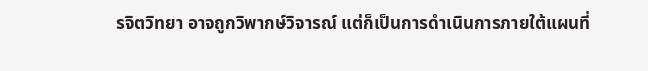รจิตวิทยา อาจถูกวิพากษ์วิจารณ์ แต่ก็เป็นการดำเนินการภายใต้แผนที่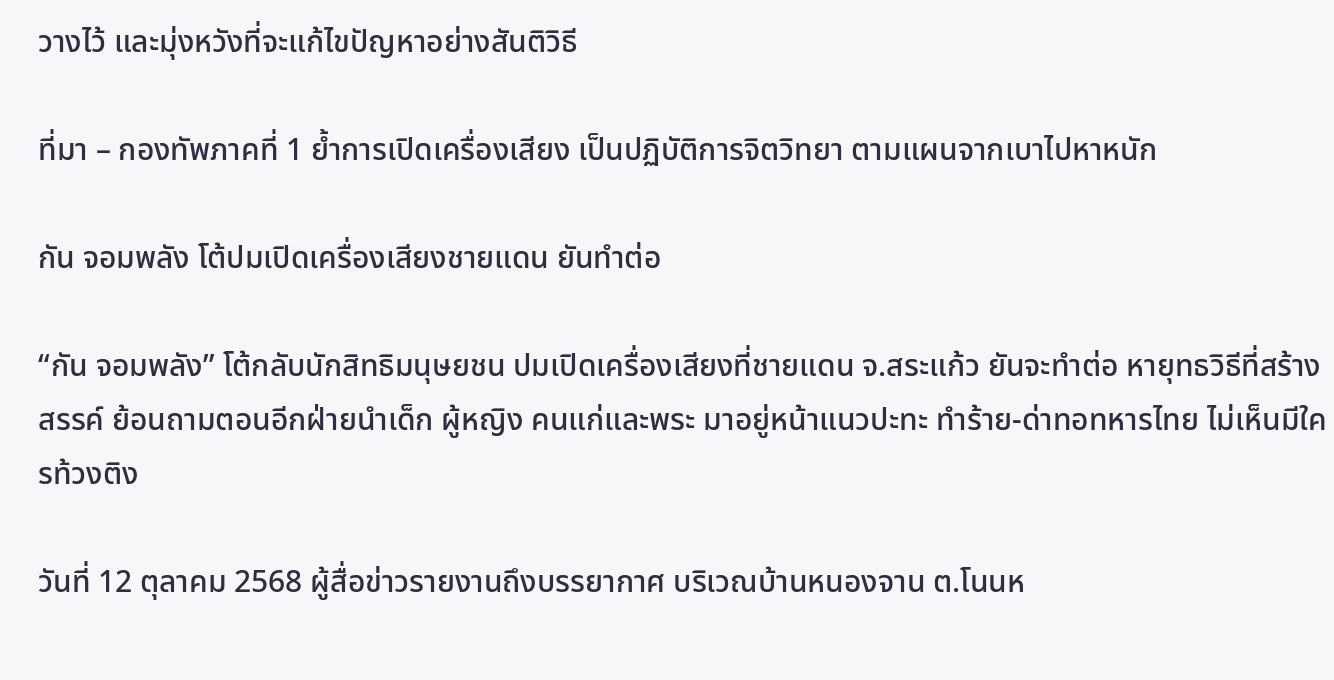วางไว้ และมุ่งหวังที่จะแก้ไขปัญหาอย่างสันติวิธี

ที่มา – กองทัพภาคที่ 1 ย้ำการเปิดเครื่องเสียง เป็นปฏิบัติการจิตวิทยา ตามแผนจากเบาไปหาหนัก

กัน จอมพลัง โต้ปมเปิดเครื่องเสียงชายแดน ยันทำต่อ

“กัน จอมพลัง” โต้กลับนักสิทธิมนุษยชน ปมเปิดเครื่องเสียงที่ชายแดน จ.สระแก้ว ยันจะทำต่อ หายุทธวิธีที่สร้างสรรค์ ย้อนถามตอนอีกฝ่ายนำเด็ก ผู้หญิง คนแก่และพระ มาอยู่หน้าแนวปะทะ ทำร้าย-ด่าทอทหารไทย ไม่เห็นมีใครท้วงติง

วันที่ 12 ตุลาคม 2568 ผู้สื่อข่าวรายงานถึงบรรยากาศ บริเวณบ้านหนองจาน ต.โนนห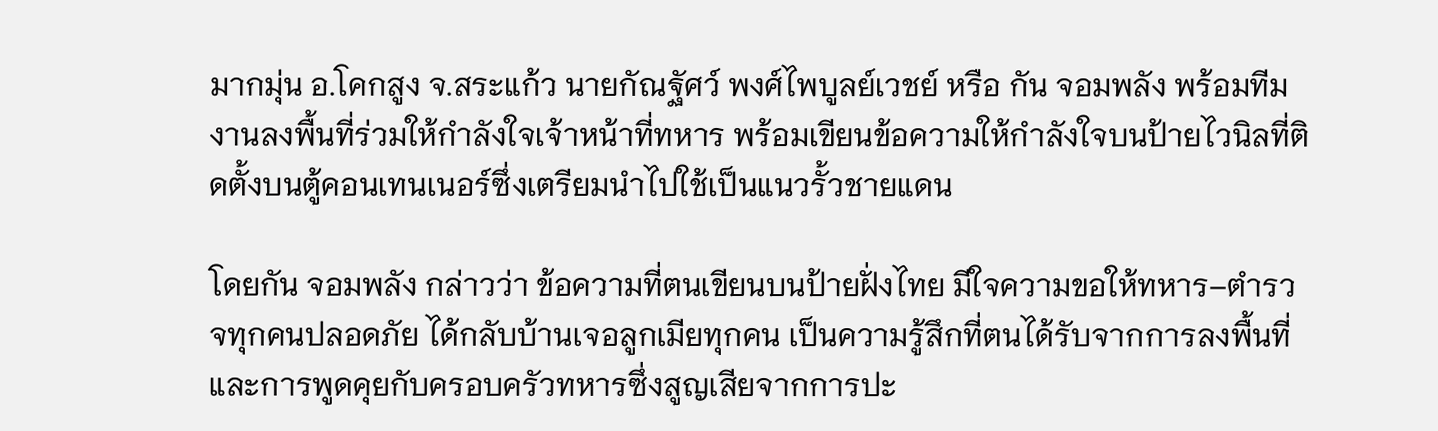มากมุ่น อ.โคกสูง จ.สระแก้ว นายกัณฐัศว์ พงศ์ไพบูลย์เวชย์ หรือ กัน จอมพลัง พร้อมทีมงานลงพื้นที่ร่วมให้กำลังใจเจ้าหน้าที่ทหาร พร้อมเขียนข้อความให้กำลังใจบนป้ายไวนิลที่ติดตั้งบนตู้คอนเทนเนอร์ซึ่งเตรียมนำไปใช้เป็นแนวรั้วชายแดน

โดยกัน จอมพลัง กล่าวว่า ข้อความที่ตนเขียนบนป้ายฝั่งไทย มีใจความขอให้ทหาร–ตำรวจทุกคนปลอดภัย ได้กลับบ้านเจอลูกเมียทุกคน เป็นความรู้สึกที่ตนได้รับจากการลงพื้นที่ และการพูดคุยกับครอบครัวทหารซึ่งสูญเสียจากการปะ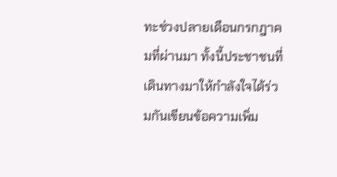ทะช่วงปลายเดือนกรกฎาคมที่ผ่านมา ทั้งนี้ประชาชนที่เดินทางมาให้กำลังใจได้ร่วมกันเขียนข้อความเพิ่ม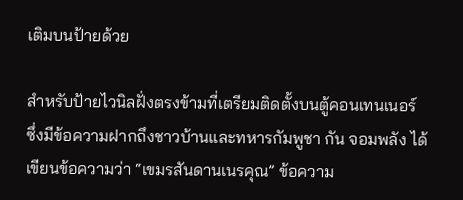เติมบนป้ายด้วย

สำหรับป้ายไวนิลฝั่งตรงข้ามที่เตรียมติดตั้งบนตู้คอนเทนเนอร์ ซึ่งมีข้อความฝากถึงชาวบ้านและทหารกัมพูชา กัน จอมพลัง ได้เขียนข้อความว่า “เขมรสันดานเนรคุณ” ข้อความ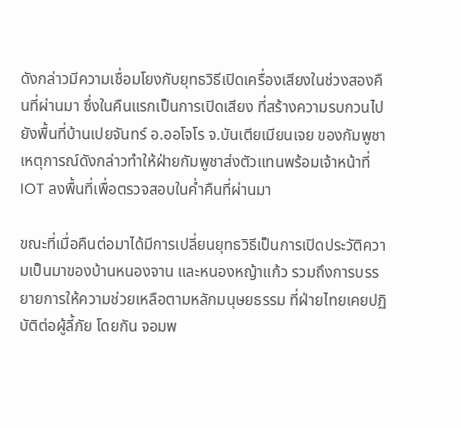ดังกล่าวมีความเชื่อมโยงกับยุทธวิธีเปิดเครื่องเสียงในช่วงสองคืนที่ผ่านมา ซึ่งในคืนแรกเป็นการเปิดเสียง ที่สร้างความรบกวนไปยังพื้นที่บ้านเปยจันทร์ อ.ออโจโร จ.บันเตียเมียนเจย ของกัมพูชา เหตุการณ์ดังกล่าวทำให้ฝ่ายกัมพูชาส่งตัวแทนพร้อมเจ้าหน้าที่ IOT ลงพื้นที่เพื่อตรวจสอบในค่ำคืนที่ผ่านมา

ขณะที่เมื่อคืนต่อมาได้มีการเปลี่ยนยุทธวิธีเป็นการเปิดประวัติความเป็นมาของบ้านหนองจาน และหนองหญ้าแก้ว รวมถึงการบรรยายการให้ความช่วยเหลือตามหลักมนุษยธรรม ที่ฝ่ายไทยเคยปฏิบัติต่อผู้ลี้ภัย โดยกัน จอมพ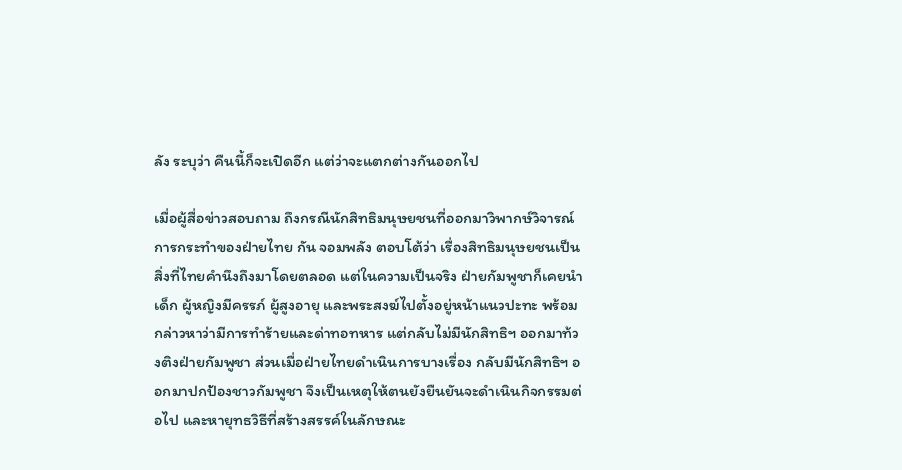ลัง ระบุว่า คืนนี้ก็จะเปิดอีก แต่ว่าจะแตกต่างกันออกไป

เมื่อผู้สื่อข่าวสอบถาม ถึงกรณีนักสิทธิมนุษยชนที่ออกมาวิพากษ์วิจารณ์การกระทำของฝ่ายไทย กัน จอมพลัง ตอบโต้ว่า เรื่องสิทธิมนุษยชนเป็นสิ่งที่ไทยคำนึงถึงมาโดยตลอด แต่ในความเป็นจริง ฝ่ายกัมพูชาก็เคยนำเด็ก ผู้หญิงมีครรภ์ ผู้สูงอายุ และพระสงฆ์ไปตั้งอยู่หน้าแนวปะทะ พร้อมกล่าวหาว่ามีการทำร้ายและด่าทอทหาร แต่กลับไม่มีนักสิทธิฯ ออกมาท้วงติงฝ่ายกัมพูชา ส่วนเมื่อฝ่ายไทยดำเนินการบางเรื่อง กลับมีนักสิทธิฯ ออกมาปกป้องชาวกัมพูชา จึงเป็นเหตุให้ตนยังยืนยันจะดำเนินกิจกรรมต่อไป และหายุทธวิธีที่สร้างสรรค์ในลักษณะ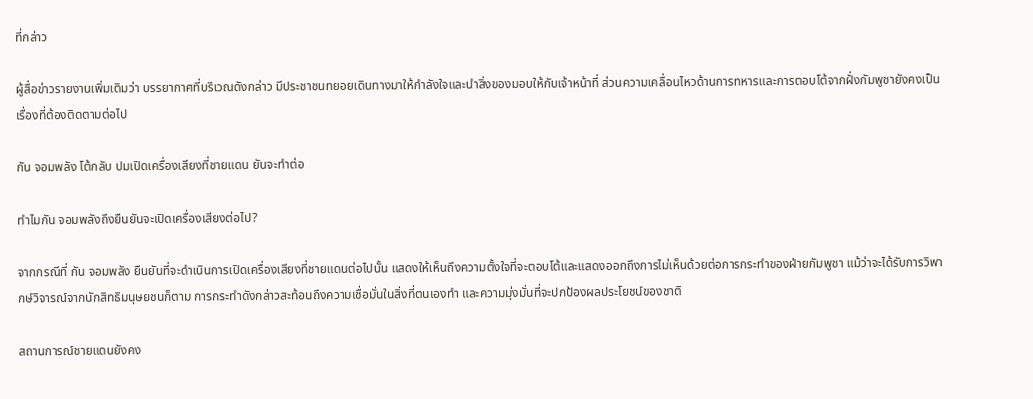ที่กล่าว

ผู้สื่อข่าวรายงานเพิ่มเติมว่า บรรยากาศที่บริเวณดังกล่าว มีประชาชนทยอยเดินทางมาให้กำลังใจและนำสิ่งของมอบให้กับเจ้าหน้าที่ ส่วนความเคลื่อนไหวด้านการทหารและการตอบโต้จากฝั่งกัมพูชายังคงเป็นเรื่องที่ต้องติดตามต่อไป

กัน จอมพลัง โต้กลับ ปมเปิดเครื่องเสียงที่ชายแดน ยันจะทำต่อ

ทำไมกัน จอมพลังถึงยืนยันจะเปิดเครื่องเสียงต่อไป?

จากกรณีที่ กัน จอมพลัง ยืนยันที่จะดำเนินการเปิดเครื่องเสียงที่ชายแดนต่อไปนั้น แสดงให้เห็นถึงความตั้งใจที่จะตอบโต้และแสดงออกถึงการไม่เห็นด้วยต่อการกระทำของฝ่ายกัมพูชา แม้ว่าจะได้รับการวิพากษ์วิจารณ์จากนักสิทธิมนุษยชนก็ตาม การกระทำดังกล่าวสะท้อนถึงความเชื่อมั่นในสิ่งที่ตนเองทำ และความมุ่งมั่นที่จะปกป้องผลประโยชน์ของชาติ

สถานการณ์ชายแดนยังคง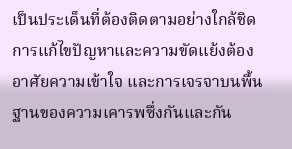เป็นประเด็นที่ต้องติดตามอย่างใกล้ชิด การแก้ไขปัญหาและความขัดแย้งต้องอาศัยความเข้าใจ และการเจรจาบนพื้นฐานของความเคารพซึ่งกันและกัน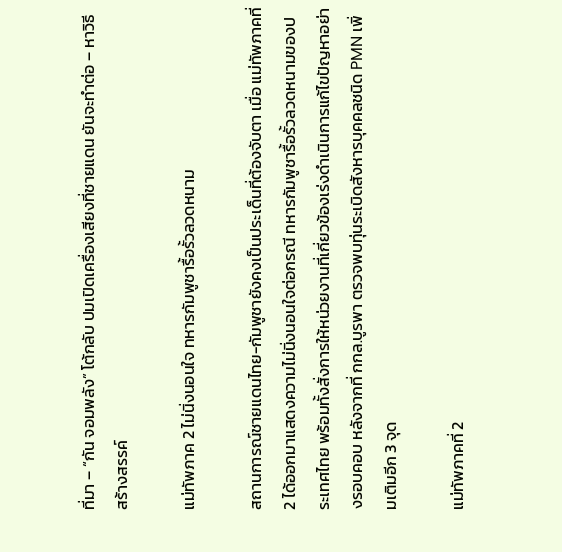ที่มา – “กัน จอมพลัง” โต้กลับ ปมเปิดเครื่องเสียงที่ชายแดน ยันจะทำต่อ – หาวิธีสร้างสรรค์

แม่ทัพภาค 2 ไม่นิ่งนอนใจ ทหารกัมพูชารื้อรั้วลวดหนาม

สถานการณ์ชายแดนไทย-กัมพูชายังคงเป็นประเด็นที่ต้องจับตา เมื่อ แม่ทัพภาคที่ 2 ได้ออกมาแสดงความไม่นิ่งนอนใจต่อกรณี ทหารกัมพูชารื้อรั้วลวดหนามของประเทศไทย พร้อมทั้งสั่งการให้หน่วยงานที่เกี่ยวข้องเร่งดำเนินการแก้ไขปัญหาอย่างรอบคอบ หลังจากที่ กกล.บูรพา ตรวจพบทุ่นระเบิดสังหารบุคคลชนิด PMN เพิ่มเติมอีก 3 จุด

แม่ทัพภาคที่ 2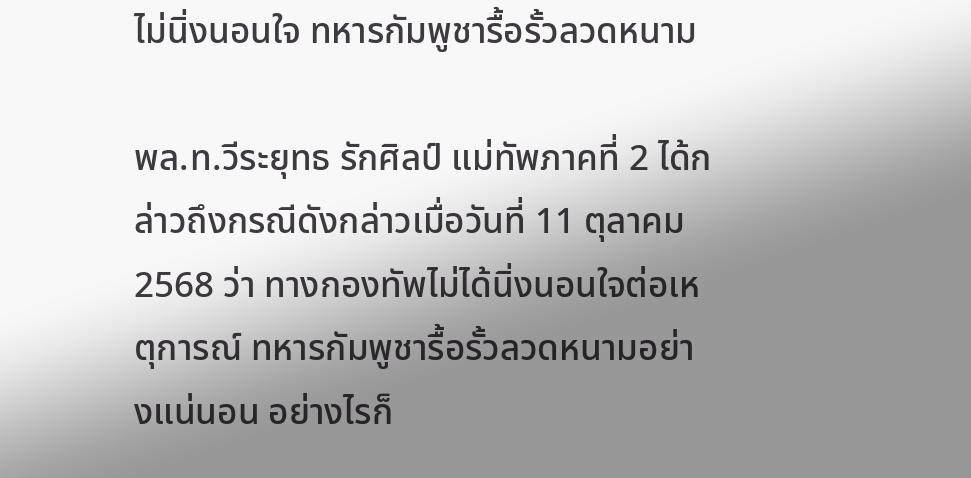ไม่นิ่งนอนใจ ทหารกัมพูชารื้อรั้วลวดหนาม

พล.ท.วีระยุทธ รักศิลป์ แม่ทัพภาคที่ 2 ได้กล่าวถึงกรณีดังกล่าวเมื่อวันที่ 11 ตุลาคม 2568 ว่า ทางกองทัพไม่ได้นิ่งนอนใจต่อเหตุการณ์ ทหารกัมพูชารื้อรั้วลวดหนามอย่างแน่นอน อย่างไรก็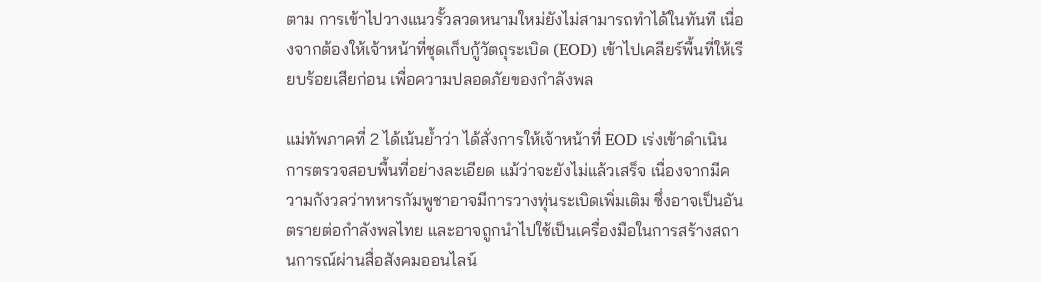ตาม การเข้าไปวางแนวรั้วลวดหนามใหม่ยังไม่สามารถทำได้ในทันที เนื่องจากต้องให้เจ้าหน้าที่ชุดเก็บกู้วัตถุระเบิด (EOD) เข้าไปเคลียร์พื้นที่ให้เรียบร้อยเสียก่อน เพื่อความปลอดภัยของกำลังพล

แม่ทัพภาคที่ 2 ได้เน้นย้ำว่า ได้สั่งการให้เจ้าหน้าที่ EOD เร่งเข้าดำเนินการตรวจสอบพื้นที่อย่างละเอียด แม้ว่าจะยังไม่แล้วเสร็จ เนื่องจากมีความกังวลว่าทหารกัมพูชาอาจมีการวางทุ่นระเบิดเพิ่มเติม ซึ่งอาจเป็นอันตรายต่อกำลังพลไทย และอาจถูกนำไปใช้เป็นเครื่องมือในการสร้างสถานการณ์ผ่านสื่อสังคมออนไลน์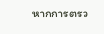หากการตรว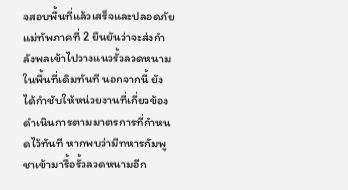จสอบพื้นที่แล้วเสร็จและปลอดภัย แม่ทัพภาคที่ 2 ยืนยันว่าจะส่งกำลังพลเข้าไปวางแนวรั้วลวดหนามในพื้นที่เดิมทันที นอกจากนี้ ยังได้กำชับให้หน่วยงานที่เกี่ยวข้อง ดำเนินการตามมาตรการที่กำหนดไว้ทันที หากพบว่ามีทหารกัมพูชาเข้ามารื้อรั้วลวดหนามอีก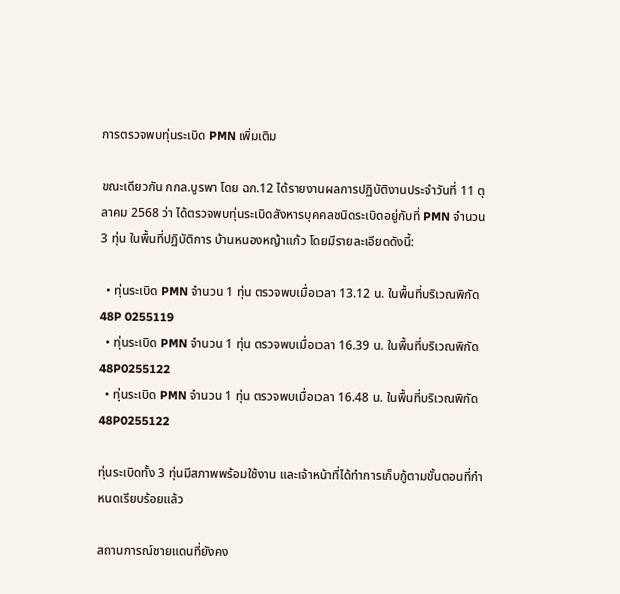การตรวจพบทุ่นระเบิด PMN เพิ่มเติม

ขณะเดียวกัน กกล.บูรพา โดย ฉก.12 ได้รายงานผลการปฏิบัติงานประจำวันที่ 11 ตุลาคม 2568 ว่า ได้ตรวจพบทุ่นระเบิดสังหารบุคคลชนิดระเบิดอยู่กับที่ PMN จำนวน 3 ทุ่น ในพื้นที่ปฏิบัติการ บ้านหนองหญ้าแก้ว โดยมีรายละเอียดดังนี้:

  • ทุ่นระเบิด PMN จำนวน 1 ทุ่น ตรวจพบเมื่อเวลา 13.12 น. ในพื้นที่บริเวณพิกัด 48P 0255119
  • ทุ่นระเบิด PMN จำนวน 1 ทุ่น ตรวจพบเมื่อเวลา 16.39 น. ในพื้นที่บริเวณพิกัด 48P0255122
  • ทุ่นระเบิด PMN จำนวน 1 ทุ่น ตรวจพบเมื่อเวลา 16.48 น. ในพื้นที่บริเวณพิกัด 48P0255122

ทุ่นระเบิดทั้ง 3 ทุ่นมีสภาพพร้อมใช้งาน และเจ้าหน้าที่ได้ทำการเก็บกู้ตามขั้นตอนที่กำหนดเรียบร้อยแล้ว

สถานการณ์ชายแดนที่ยังคง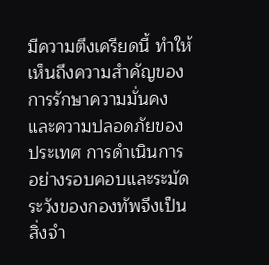มีความตึงเครียดนี้ ทำให้เห็นถึงความสำคัญของการรักษาความมั่นคงและความปลอดภัยของประเทศ การดำเนินการอย่างรอบคอบและระมัดระวังของกองทัพจึงเป็นสิ่งจำ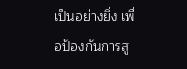เป็นอย่างยิ่ง เพื่อป้องกันการสู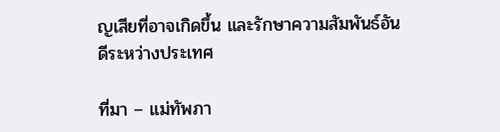ญเสียที่อาจเกิดขึ้น และรักษาความสัมพันธ์อันดีระหว่างประเทศ

ที่มา – แม่ทัพภา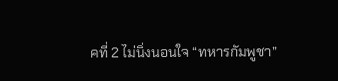คที่ 2 ไม่นิ่งนอนใจ “ทหารกัมพูชา”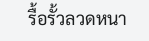รื้อรั้วลวดหนา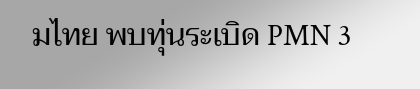มไทย พบทุ่นระเบิด PMN 3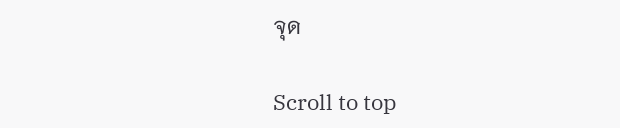จุด

Scroll to top